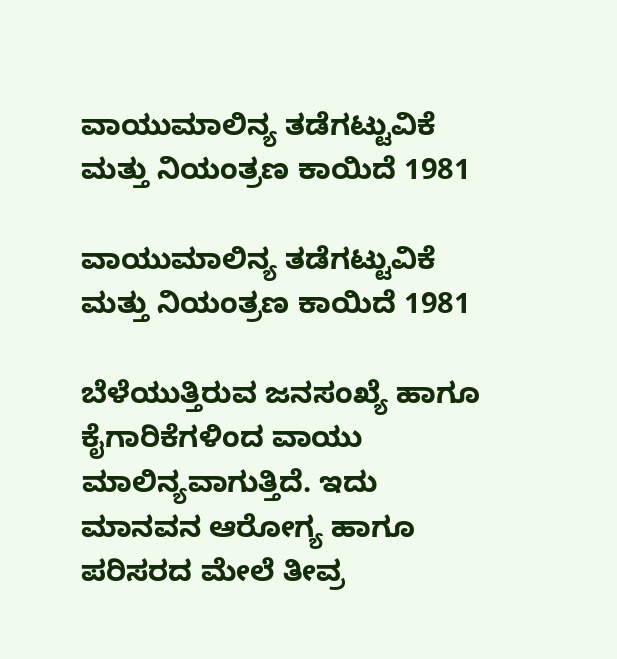ವಾಯುಮಾಲಿನ್ಯ ತಡೆಗಟ್ಟುವಿಕೆ ಮತ್ತು ನಿಯಂತ್ರಣ ಕಾಯಿದೆ 1981

ವಾಯುಮಾಲಿನ್ಯ ತಡೆಗಟ್ಟುವಿಕೆ ಮತ್ತು ನಿಯಂತ್ರಣ ಕಾಯಿದೆ 1981

ಬೆಳೆಯುತ್ತಿರುವ ಜನಸಂಖ್ಯೆ ಹಾಗೂ ಕೈಗಾರಿಕೆಗಳಿಂದ ವಾಯು ಮಾಲಿನ್ಯವಾಗುತ್ತಿದೆ. ಇದು ಮಾನವನ ಆರೋಗ್ಯ ಹಾಗೂ ಪರಿಸರದ ಮೇಲೆ ತೀವ್ರ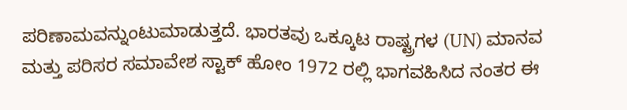ಪರಿಣಾಮವನ್ನುಂಟುಮಾಡುತ್ತದೆ. ಭಾರತವು ಒಕ್ಕೂಟ ರಾಷ್ಟ್ರಗಳ (UN) ಮಾನವ ಮತ್ತು ಪರಿಸರ ಸಮಾವೇಶ ಸ್ಟಾಕ್ ಹೋಂ 1972 ರಲ್ಲಿ ಭಾಗವಹಿಸಿದ ನಂತರ ಈ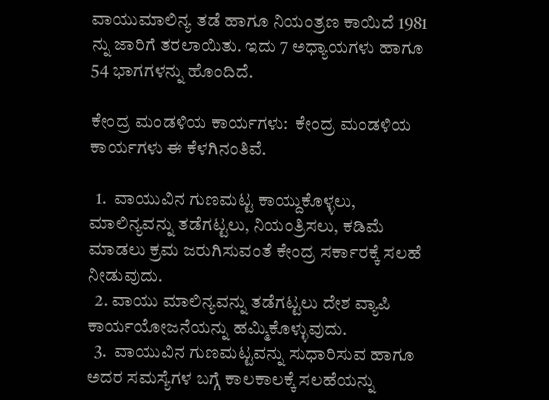ವಾಯುಮಾಲಿನ್ಯ ತಡೆ ಹಾಗೂ ನಿಯಂತ್ರಣ ಕಾಯಿದೆ 1981 ನ್ನು ಜಾರಿಗೆ ತರಲಾಯಿತು. ಇದು 7 ಅಧ್ಯಾಯಗಳು ಹಾಗೂ 54 ಭಾಗಗಳನ್ನು ಹೊಂದಿದೆ.

ಕೇಂದ್ರ ಮಂಡಳಿಯ ಕಾರ್ಯಗಳು:  ಕೇಂದ್ರ ಮಂಡಳಿಯ ಕಾರ್ಯಗಳು ಈ ಕೆಳಗಿನಂತಿವೆ.

  1.  ವಾಯುವಿನ ಗುಣಮಟ್ಟ ಕಾಯ್ದುಕೊಳ್ಳಲು, ಮಾಲಿನ್ಯವನ್ನು ತಡೆಗಟ್ಟಲು, ನಿಯಂತ್ರಿಸಲು, ಕಡಿಮೆ ಮಾಡಲು ಕ್ರಮ ಜರುಗಿಸುವಂತೆ ಕೇಂದ್ರ ಸರ್ಕಾರಕ್ಕೆ ಸಲಹೆ ನೀಡುವುದು.
  2. ವಾಯು ಮಾಲಿನ್ಯವನ್ನು ತಡೆಗಟ್ಟಲು ದೇಶ ವ್ಯಾಪಿ ಕಾರ್ಯಯೋಜನೆಯನ್ನು ಹಮ್ಮಿಕೊಳ್ಳುವುದು.
  3.  ವಾಯುವಿನ ಗುಣಮಟ್ಟವನ್ನು ಸುಧಾರಿಸುವ ಹಾಗೂ ಅದರ ಸಮಸ್ಯೆಗಳ ಬಗ್ಗೆ ಕಾಲಕಾಲಕ್ಕೆ ಸಲಹೆಯನ್ನು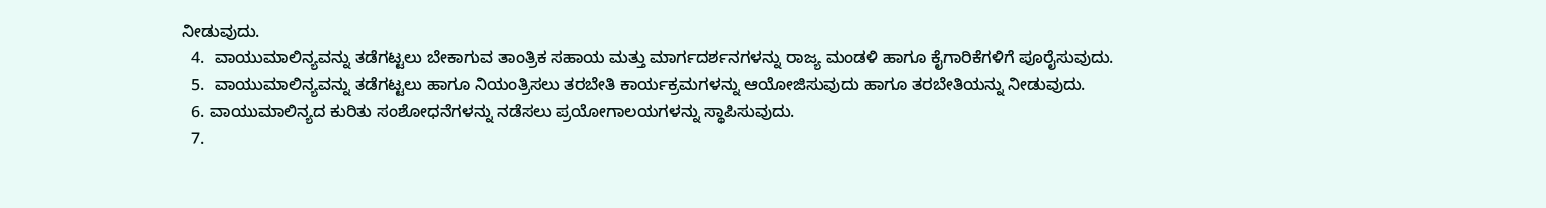ನೀಡುವುದು.
  4.  ವಾಯುಮಾಲಿನ್ಯವನ್ನು ತಡೆಗಟ್ಟಲು ಬೇಕಾಗುವ ತಾಂತ್ರಿಕ ಸಹಾಯ ಮತ್ತು ಮಾರ್ಗದರ್ಶನಗಳನ್ನು ರಾಜ್ಯ ಮಂಡಳಿ ಹಾಗೂ ಕೈಗಾರಿಕೆಗಳಿಗೆ ಪೂರೈಸುವುದು.
  5.  ವಾಯುಮಾಲಿನ್ಯವನ್ನು ತಡೆಗಟ್ಟಲು ಹಾಗೂ ನಿಯಂತ್ರಿಸಲು ತರಬೇತಿ ಕಾರ್ಯಕ್ರಮಗಳನ್ನು ಆಯೋಜಿಸುವುದು ಹಾಗೂ ತರಬೇತಿಯನ್ನು ನೀಡುವುದು.
  6. ವಾಯುಮಾಲಿನ್ಯದ ಕುರಿತು ಸಂಶೋಧನೆಗಳನ್ನು ನಡೆಸಲು ಪ್ರಯೋಗಾಲಯಗಳನ್ನು ಸ್ಥಾಪಿಸುವುದು.
  7.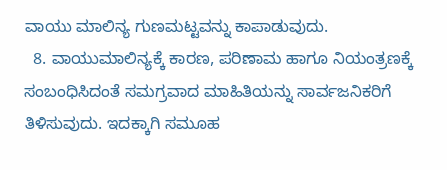ವಾಯು ಮಾಲಿನ್ಯ ಗುಣಮಟ್ಟವನ್ನು ಕಾಪಾಡುವುದು.
  8. ವಾಯುಮಾಲಿನ್ಯಕ್ಕೆ ಕಾರಣ, ಪರಿಣಾಮ ಹಾಗೂ ನಿಯಂತ್ರಣಕ್ಕೆ ಸಂಬಂಧಿಸಿದಂತೆ ಸಮಗ್ರವಾದ ಮಾಹಿತಿಯನ್ನು ಸಾರ್ವಜನಿಕರಿಗೆ ತಿಳಿಸುವುದು. ಇದಕ್ಕಾಗಿ ಸಮೂಹ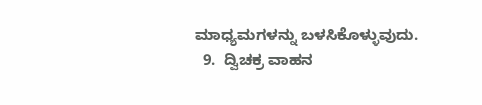ಮಾಧ್ಯಮಗಳನ್ನು ಬಳಸಿಕೊಳ್ಳುವುದು.
  9.  ದ್ವಿಚಕ್ರ ವಾಹನ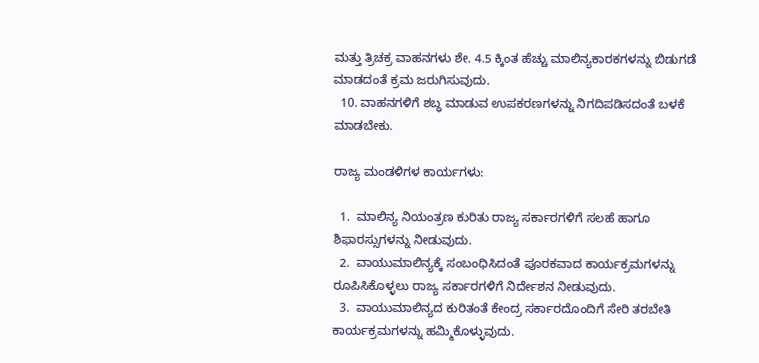ಮತ್ತು ತ್ರಿಚಕ್ರ ವಾಹನಗಳು ಶೇ. 4.5 ಕ್ಕಿಂತ ಹೆಚ್ಚು ಮಾಲಿನ್ಯಕಾರಕಗಳನ್ನು ಬಿಡುಗಡೆ ಮಾಡದಂತೆ ಕ್ರಮ ಜರುಗಿಸುವುದು.
  10. ವಾಹನಗಳಿಗೆ ಶಬ್ಧ ಮಾಡುವ ಉಪಕರಣಗಳನ್ನು ನಿಗದಿಪಡಿಸದಂತೆ ಬಳಕೆ ಮಾಡಬೇಕು.

ರಾಜ್ಯ ಮಂಡಳಿಗಳ ಕಾರ್ಯಗಳು:

  1.  ಮಾಲಿನ್ಯ ನಿಯಂತ್ರಣ ಕುರಿತು ರಾಜ್ಯ ಸರ್ಕಾರಗಳಿಗೆ ಸಲಹೆ ಹಾಗೂ ಶಿಫಾರಸ್ಸುಗಳನ್ನು ನೀಡುವುದು.
  2.  ವಾಯುಮಾಲಿನ್ಯಕ್ಕೆ ಸಂಬಂಧಿಸಿದಂತೆ ಪೂರಕವಾದ ಕಾರ್ಯಕ್ರಮಗಳನ್ನು ರೂಪಿಸಿಕೊಳ್ಳಲು ರಾಜ್ಯ ಸರ್ಕಾರಗಳಿಗೆ ನಿರ್ದೇಶನ ನೀಡುವುದು.
  3.  ವಾಯುಮಾಲಿನ್ಯದ ಕುರಿತಂತೆ ಕೇಂದ್ರ ಸರ್ಕಾರದೊಂದಿಗೆ ಸೇರಿ ತರಬೇತಿ ಕಾರ್ಯಕ್ರಮಗಳನ್ನು ಹಮ್ಮಿಕೊಳ್ಳುವುದು.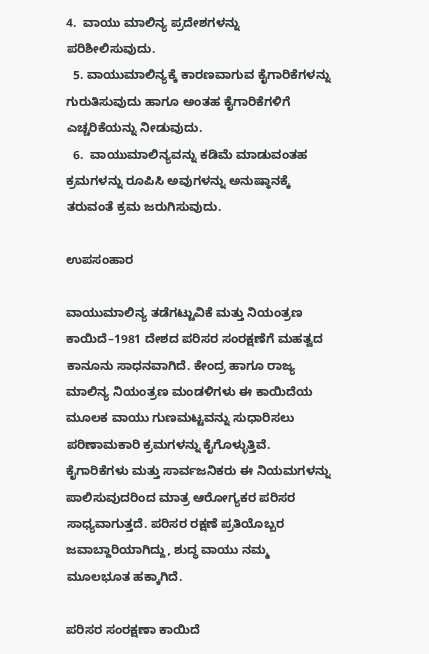4.  ವಾಯು ಮಾಲಿನ್ಯ ಪ್ರದೇಶಗಳನ್ನು ಪರಿಶೀಲಿಸುವುದು.
  5. ವಾಯುಮಾಲಿನ್ಯಕ್ಕೆ ಕಾರಣವಾಗುವ ಕೈಗಾರಿಕೆಗಳನ್ನು ಗುರುತಿಸುವುದು ಹಾಗೂ ಅಂತಹ ಕೈಗಾರಿಕೆಗಳಿಗೆ ಎಚ್ಚರಿಕೆಯನ್ನು ನೀಡುವುದು.
  6.  ವಾಯುಮಾಲಿನ್ಯವನ್ನು ಕಡಿಮೆ ಮಾಡುವಂತಹ ಕ್ರಮಗಳನ್ನು ರೂಪಿಸಿ ಅವುಗಳನ್ನು ಅನುಷ್ಠಾನಕ್ಕೆ ತರುವಂತೆ ಕ್ರಮ ಜರುಗಿಸುವುದು.

ಉಪಸಂಹಾರ

ವಾಯುಮಾಲಿನ್ಯ ತಡೆಗಟ್ಟುವಿಕೆ ಮತ್ತು ನಿಯಂತ್ರಣ ಕಾಯಿದೆ–1981 ದೇಶದ ಪರಿಸರ ಸಂರಕ್ಷಣೆಗೆ ಮಹತ್ವದ ಕಾನೂನು ಸಾಧನವಾಗಿದೆ. ಕೇಂದ್ರ ಹಾಗೂ ರಾಜ್ಯ ಮಾಲಿನ್ಯ ನಿಯಂತ್ರಣ ಮಂಡಳಿಗಳು ಈ ಕಾಯಿದೆಯ ಮೂಲಕ ವಾಯು ಗುಣಮಟ್ಟವನ್ನು ಸುಧಾರಿಸಲು ಪರಿಣಾಮಕಾರಿ ಕ್ರಮಗಳನ್ನು ಕೈಗೊಳ್ಳುತ್ತಿವೆ. ಕೈಗಾರಿಕೆಗಳು ಮತ್ತು ಸಾರ್ವಜನಿಕರು ಈ ನಿಯಮಗಳನ್ನು ಪಾಲಿಸುವುದರಿಂದ ಮಾತ್ರ ಆರೋಗ್ಯಕರ ಪರಿಸರ ಸಾಧ್ಯವಾಗುತ್ತದೆ. ಪರಿಸರ ರಕ್ಷಣೆ ಪ್ರತಿಯೊಬ್ಬರ ಜವಾಬ್ದಾರಿಯಾಗಿದ್ದು, ಶುದ್ಧ ವಾಯು ನಮ್ಮ ಮೂಲಭೂತ ಹಕ್ಕಾಗಿದೆ.

ಪರಿಸರ ಸಂರಕ್ಷಣಾ ಕಾಯಿದೆ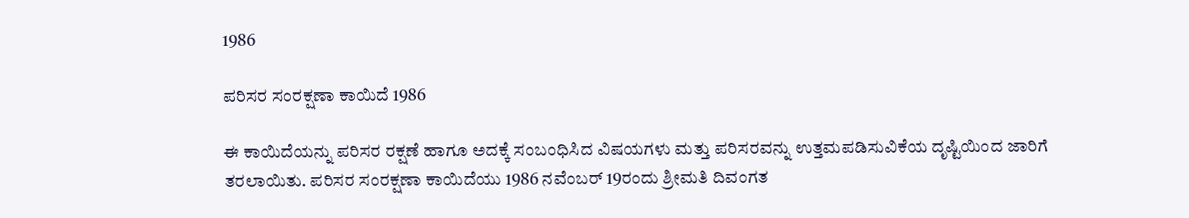1986

ಪರಿಸರ ಸಂರಕ್ಷಣಾ ಕಾಯಿದೆ 1986

ಈ ಕಾಯಿದೆಯನ್ನು ಪರಿಸರ ರಕ್ಷಣೆ ಹಾಗೂ ಅದಕ್ಕೆ ಸಂಬಂಧಿಸಿದ ವಿಷಯಗಳು ಮತ್ತು ಪರಿಸರವನ್ನು ಉತ್ತಮಪಡಿಸುವಿಕೆಯ ದೃಷ್ಟಿಯಿಂದ ಜಾರಿಗೆ ತರಲಾಯಿತು. ಪರಿಸರ ಸಂರಕ್ಷಣಾ ಕಾಯಿದೆಯು 1986 ನವೆಂಬರ್ 19ರಂದು ಶ್ರೀಮತಿ ದಿವಂಗತ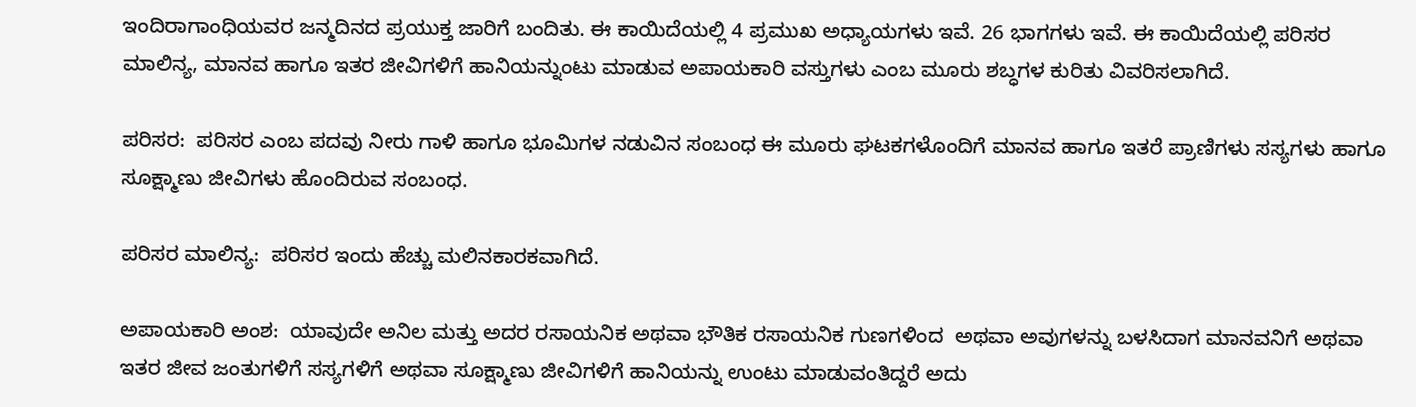ಇಂದಿರಾಗಾಂಧಿಯವರ ಜನ್ಮದಿನದ ಪ್ರಯುಕ್ತ ಜಾರಿಗೆ ಬಂದಿತು. ಈ ಕಾಯಿದೆಯಲ್ಲಿ 4 ಪ್ರಮುಖ ಅಧ್ಯಾಯಗಳು ಇವೆ. 26 ಭಾಗಗಳು ಇವೆ. ಈ ಕಾಯಿದೆಯಲ್ಲಿ ಪರಿಸರ ಮಾಲಿನ್ಯ, ಮಾನವ ಹಾಗೂ ಇತರ ಜೀವಿಗಳಿಗೆ ಹಾನಿಯನ್ನುಂಟು ಮಾಡುವ ಅಪಾಯಕಾರಿ ವಸ್ತುಗಳು ಎಂಬ ಮೂರು ಶಬ್ಧಗಳ ಕುರಿತು ವಿವರಿಸಲಾಗಿದೆ.

ಪರಿಸರ:  ಪರಿಸರ ಎಂಬ ಪದವು ನೀರು ಗಾಳಿ ಹಾಗೂ ಭೂಮಿಗಳ ನಡುವಿನ ಸಂಬಂಧ ಈ ಮೂರು ಘಟಕಗಳೊಂದಿಗೆ ಮಾನವ ಹಾಗೂ ಇತರೆ ಪ್ರಾಣಿಗಳು ಸಸ್ಯಗಳು ಹಾಗೂ ಸೂಕ್ಷ್ಮಾಣು ಜೀವಿಗಳು ಹೊಂದಿರುವ ಸಂಬಂಧ.

ಪರಿಸರ ಮಾಲಿನ್ಯ:  ಪರಿಸರ ಇಂದು ಹೆಚ್ಚು ಮಲಿನಕಾರಕವಾಗಿದೆ.

ಅಪಾಯಕಾರಿ ಅಂಶ:  ಯಾವುದೇ ಅನಿಲ ಮತ್ತು ಅದರ ರಸಾಯನಿಕ ಅಥವಾ ಭೌತಿಕ ರಸಾಯನಿಕ ಗುಣಗಳಿಂದ  ಅಥವಾ ಅವುಗಳನ್ನು ಬಳಸಿದಾಗ ಮಾನವನಿಗೆ ಅಥವಾ ಇತರ ಜೀವ ಜಂತುಗಳಿಗೆ ಸಸ್ಯಗಳಿಗೆ ಅಥವಾ ಸೂಕ್ಷ್ಮಾಣು ಜೀವಿಗಳಿಗೆ ಹಾನಿಯನ್ನು ಉಂಟು ಮಾಡುವಂತಿದ್ದರೆ ಅದು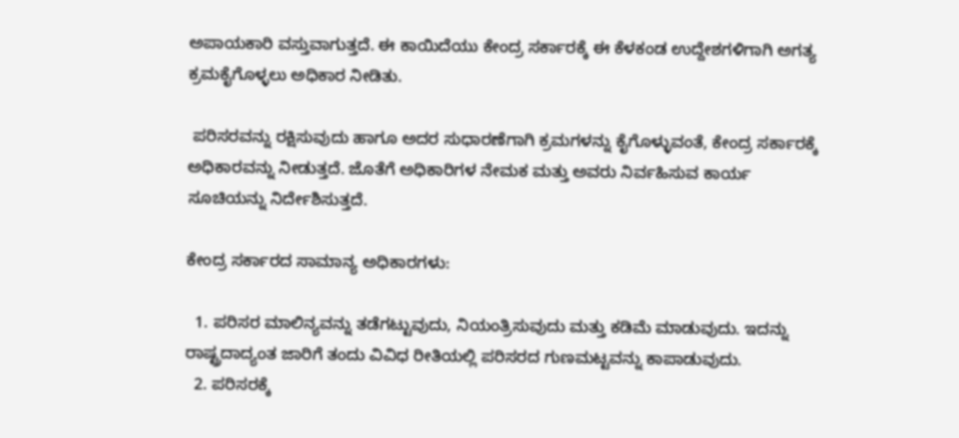ಅಪಾಯಕಾರಿ ವಸ್ತುವಾಗುತ್ತದೆ. ಈ ಕಾಯಿದೆಯು ಕೇಂದ್ರ ಸರ್ಕಾರಕ್ಕೆ ಈ ಕೆಳಕಂಡ ಉದ್ದೇಶಗಳಿಗಾಗಿ ಅಗತ್ಯ ಕ್ರಮಕೈಗೊಳ್ಳಲು ಅಧಿಕಾರ ನೀಡಿತು.

 ಪರಿಸರವನ್ನು ರಕ್ಷಿಸುವುದು ಹಾಗೂ ಅದರ ಸುಧಾರಣೆಗಾಗಿ ಕ್ರಮಗಳನ್ನು ಕೈಗೊಳ್ಳುವಂತೆ, ಕೇಂದ್ರ ಸರ್ಕಾರಕ್ಕೆ ಅಧಿಕಾರವನ್ನು ನೀಡುತ್ತದೆ. ಜೊತೆಗೆ ಅಧಿಕಾರಿಗಳ ನೇಮಕ ಮತ್ತು ಅವರು ನಿರ್ವಹಿಸುವ ಕಾರ್ಯ ಸೂಚಿಯನ್ನು ನಿರ್ದೇಶಿಸುತ್ತದೆ.

ಕೇಂದ್ರ ಸರ್ಕಾರದ ಸಾಮಾನ್ಯ ಅಧಿಕಾರಗಳು:

  1. ಪರಿಸರ ಮಾಲಿನ್ಯವನ್ನು ತಡೆಗಟ್ಟುವುದು, ನಿಯಂತ್ರಿಸುವುದು ಮತ್ತು ಕಡಿಮೆ ಮಾಡುವುದು. ಇದನ್ನು ರಾಷ್ಟ್ರದಾದ್ಯಂತ ಜಾರಿಗೆ ತಂದು ವಿವಿಧ ರೀತಿಯಲ್ಲಿ ಪರಿಸರದ ಗುಣಮಟ್ಟವನ್ನು ಕಾಪಾಡುವುದು.
  2. ಪರಿಸರಕ್ಕೆ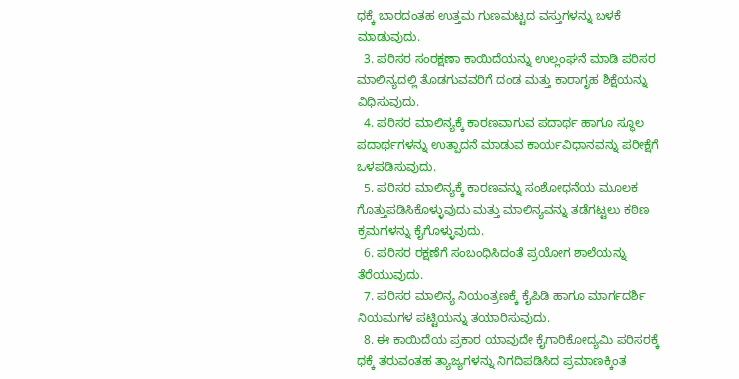ಧಕ್ಕೆ ಬಾರದಂತಹ ಉತ್ತಮ ಗುಣಮಟ್ಟದ ವಸ್ತುಗಳನ್ನು ಬಳಕೆ ಮಾಡುವುದು.
  3. ಪರಿಸರ ಸಂರಕ್ಷಣಾ ಕಾಯಿದೆಯನ್ನು ಉಲ್ಲಂಘನೆ ಮಾಡಿ ಪರಿಸರ ಮಾಲಿನ್ಯದಲ್ಲಿ ತೊಡಗುವವರಿಗೆ ದಂಡ ಮತ್ತು ಕಾರಾಗೃಹ ಶಿಕ್ಷೆಯನ್ನು ವಿಧಿಸುವುದು.
  4. ಪರಿಸರ ಮಾಲಿನ್ಯಕ್ಕೆ ಕಾರಣವಾಗುವ ಪದಾರ್ಥ ಹಾಗೂ ಸ್ಥೂಲ ಪದಾರ್ಥಗಳನ್ನು ಉತ್ಪಾದನೆ ಮಾಡುವ ಕಾರ್ಯವಿಧಾನವನ್ನು ಪರೀಕ್ಷೆಗೆ ಒಳಪಡಿಸುವುದು.
  5. ಪರಿಸರ ಮಾಲಿನ್ಯಕ್ಕೆ ಕಾರಣವನ್ನು ಸಂಶೋಧನೆಯ ಮೂಲಕ ಗೊತ್ತುಪಡಿಸಿಕೊಳ್ಳುವುದು ಮತ್ತು ಮಾಲಿನ್ಯವನ್ನು ತಡೆಗಟ್ಟಲು ಕಠಿಣ ಕ್ರಮಗಳನ್ನು ಕೈಗೊಳ್ಳುವುದು.
  6. ಪರಿಸರ ರಕ್ಷಣೆಗೆ ಸಂಬಂಧಿಸಿದಂತೆ ಪ್ರಯೋಗ ಶಾಲೆಯನ್ನು ತೆರೆಯುವುದು.
  7. ಪರಿಸರ ಮಾಲಿನ್ಯ ನಿಯಂತ್ರಣಕ್ಕೆ ಕೈಪಿಡಿ ಹಾಗೂ ಮಾರ್ಗದರ್ಶಿ ನಿಯಮಗಳ ಪಟ್ಟಿಯನ್ನು ತಯಾರಿಸುವುದು.
  8. ಈ ಕಾಯಿದೆಯ ಪ್ರಕಾರ ಯಾವುದೇ ಕೈಗಾರಿಕೋದ್ಯಮಿ ಪರಿಸರಕ್ಕೆ ಧಕ್ಕೆ ತರುವಂತಹ ತ್ಯಾಜ್ಯಗಳನ್ನು ನಿಗದಿಪಡಿಸಿದ ಪ್ರಮಾಣಕ್ಕಿಂತ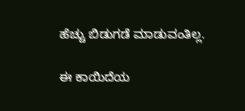ಹೆಚ್ಚು ಬಿಡುಗಡೆ ಮಾಡುವಂತಿಲ್ಲ.

ಈ ಕಾಯಿದೆಯ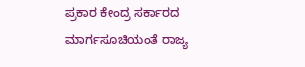ಪ್ರಕಾರ ಕೇಂದ್ರ ಸರ್ಕಾರದ ಮಾರ್ಗಸೂಚಿಯಂತೆ ರಾಜ್ಯ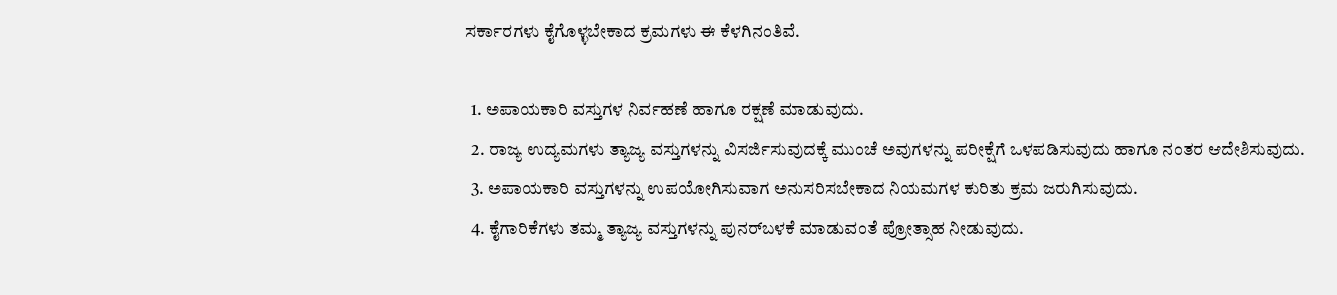ಸರ್ಕಾರಗಳು ಕೈಗೊಳ್ಳಬೇಕಾದ ಕ್ರಮಗಳು ಈ ಕೆಳಗಿನಂತಿವೆ.

  1. ಅಪಾಯಕಾರಿ ವಸ್ತುಗಳ ನಿರ್ವಹಣೆ ಹಾಗೂ ರಕ್ಷಣೆ ಮಾಡುವುದು.
  2. ರಾಜ್ಯ ಉದ್ಯಮಗಳು ತ್ಯಾಜ್ಯ ವಸ್ತುಗಳನ್ನು ವಿಸರ್ಜಿಸುವುದಕ್ಕೆ ಮುಂಚೆ ಅವುಗಳನ್ನು ಪರೀಕ್ಷೆಗೆ ಒಳಪಡಿಸುವುದು ಹಾಗೂ ನಂತರ ಆದೇಶಿಸುವುದು.
  3. ಅಪಾಯಕಾರಿ ವಸ್ತುಗಳನ್ನು ಉಪಯೋಗಿಸುವಾಗ ಅನುಸರಿಸಬೇಕಾದ ನಿಯಮಗಳ ಕುರಿತು ಕ್ರಮ ಜರುಗಿಸುವುದು.
  4. ಕೈಗಾರಿಕೆಗಳು ತಮ್ಮ ತ್ಯಾಜ್ಯ ವಸ್ತುಗಳನ್ನು ಪುನರ್‌ಬಳಕೆ ಮಾಡುವಂತೆ ಪ್ರೋತ್ಸಾಹ ನೀಡುವುದು.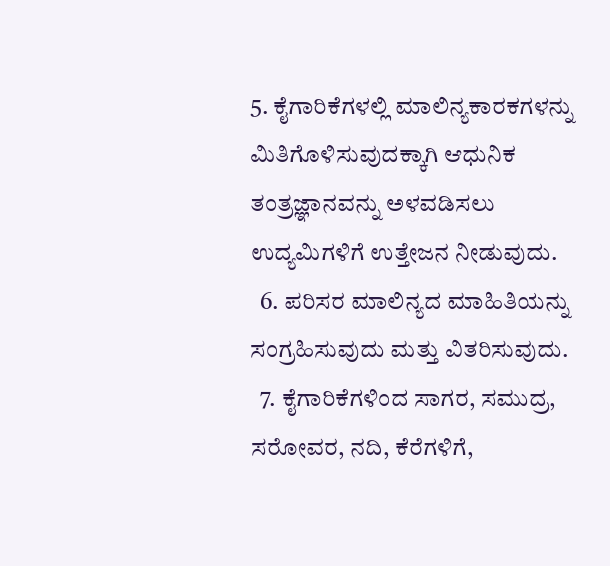5. ಕೈಗಾರಿಕೆಗಳಲ್ಲಿ ಮಾಲಿನ್ಯಕಾರಕಗಳನ್ನು ಮಿತಿಗೊಳಿಸುವುದಕ್ಕಾಗಿ ಆಧುನಿಕ ತಂತ್ರಜ್ಞಾನವನ್ನು ಅಳವಡಿಸಲು ಉದ್ಯಮಿಗಳಿಗೆ ಉತ್ತೇಜನ ನೀಡುವುದು.
  6. ಪರಿಸರ ಮಾಲಿನ್ಯದ ಮಾಹಿತಿಯನ್ನು ಸಂಗ್ರಹಿಸುವುದು ಮತ್ತು ವಿತರಿಸುವುದು.
  7. ಕೈಗಾರಿಕೆಗಳಿಂದ ಸಾಗರ, ಸಮುದ್ರ, ಸರೋವರ, ನದಿ, ಕೆರೆಗಳಿಗೆ,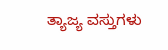ತ್ಯಾಜ್ಯ ವಸ್ತುಗಳು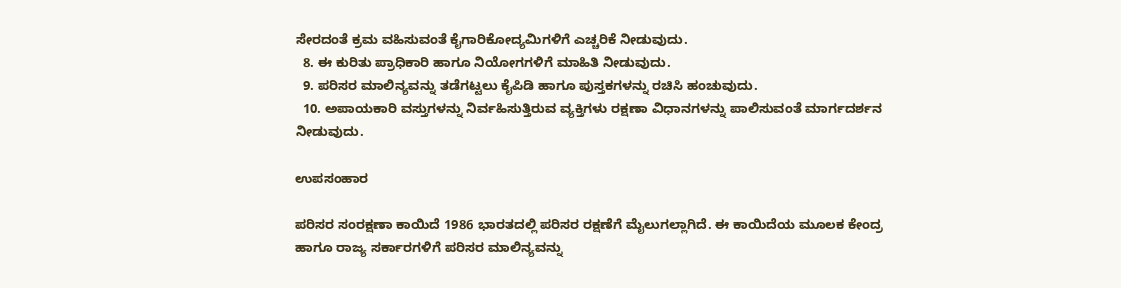ಸೇರದಂತೆ ಕ್ರಮ ವಹಿಸುವಂತೆ ಕೈಗಾರಿಕೋದ್ಯಮಿಗಳಿಗೆ ಎಚ್ಚರಿಕೆ ನೀಡುವುದು.
  8. ಈ ಕುರಿತು ಪ್ರಾಧಿಕಾರಿ ಹಾಗೂ ನಿಯೋಗಗಳಿಗೆ ಮಾಹಿತಿ ನೀಡುವುದು.
  9. ಪರಿಸರ ಮಾಲಿನ್ಯವನ್ನು ತಡೆಗಟ್ಟಲು ಕೈಪಿಡಿ ಹಾಗೂ ಪುಸ್ತಕಗಳನ್ನು ರಚಿಸಿ ಹಂಚುವುದು.
  10. ಅಪಾಯಕಾರಿ ವಸ್ತುಗಳನ್ನು ನಿರ್ವಹಿಸುತ್ತಿರುವ ವ್ಯಕ್ತಿಗಳು ರಕ್ಷಣಾ ವಿಧಾನಗಳನ್ನು ಪಾಲಿಸುವಂತೆ ಮಾರ್ಗದರ್ಶನ ನೀಡುವುದು.

ಉಪಸಂಹಾರ

ಪರಿಸರ ಸಂರಕ್ಷಣಾ ಕಾಯಿದೆ 1986 ಭಾರತದಲ್ಲಿ ಪರಿಸರ ರಕ್ಷಣೆಗೆ ಮೈಲುಗಲ್ಲಾಗಿದೆ. ಈ ಕಾಯಿದೆಯ ಮೂಲಕ ಕೇಂದ್ರ ಹಾಗೂ ರಾಜ್ಯ ಸರ್ಕಾರಗಳಿಗೆ ಪರಿಸರ ಮಾಲಿನ್ಯವನ್ನು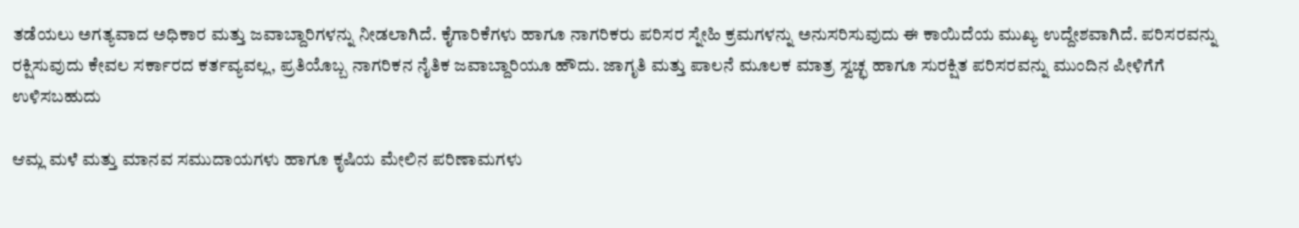ತಡೆಯಲು ಅಗತ್ಯವಾದ ಅಧಿಕಾರ ಮತ್ತು ಜವಾಬ್ದಾರಿಗಳನ್ನು ನೀಡಲಾಗಿದೆ. ಕೈಗಾರಿಕೆಗಳು ಹಾಗೂ ನಾಗರಿಕರು ಪರಿಸರ ಸ್ನೇಹಿ ಕ್ರಮಗಳನ್ನು ಅನುಸರಿಸುವುದು ಈ ಕಾಯಿದೆಯ ಮುಖ್ಯ ಉದ್ದೇಶವಾಗಿದೆ. ಪರಿಸರವನ್ನು ರಕ್ಷಿಸುವುದು ಕೇವಲ ಸರ್ಕಾರದ ಕರ್ತವ್ಯವಲ್ಲ, ಪ್ರತಿಯೊಬ್ಬ ನಾಗರಿಕನ ನೈತಿಕ ಜವಾಬ್ದಾರಿಯೂ ಹೌದು. ಜಾಗೃತಿ ಮತ್ತು ಪಾಲನೆ ಮೂಲಕ ಮಾತ್ರ ಸ್ವಚ್ಛ ಹಾಗೂ ಸುರಕ್ಷಿತ ಪರಿಸರವನ್ನು ಮುಂದಿನ ಪೀಳಿಗೆಗೆ ಉಳಿಸಬಹುದು

ಆಮ್ಲ ಮಳೆ ಮತ್ತು ಮಾನವ ಸಮುದಾಯಗಳು ಹಾಗೂ ಕೃಷಿಯ ಮೇಲಿನ ಪರಿಣಾಮಗಳು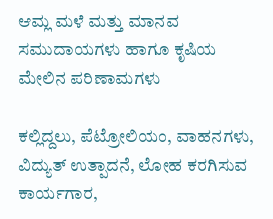ಆಮ್ಲ ಮಳೆ ಮತ್ತು ಮಾನವ ಸಮುದಾಯಗಳು ಹಾಗೂ ಕೃಷಿಯ ಮೇಲಿನ ಪರಿಣಾಮಗಳು

ಕಲ್ಲಿದ್ದಲು, ಪೆಟ್ರೋಲಿಯಂ, ವಾಹನಗಳು, ವಿದ್ಯುತ್ ಉತ್ಪಾದನೆ, ಲೋಹ ಕರಗಿಸುವ ಕಾರ್ಯಗಾರ,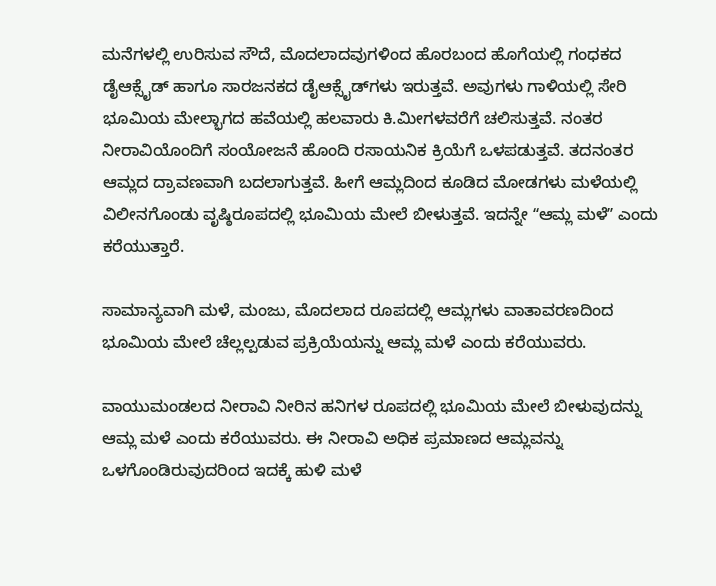ಮನೆಗಳಲ್ಲಿ ಉರಿಸುವ ಸೌದೆ, ಮೊದಲಾದವುಗಳಿಂದ ಹೊರಬಂದ ಹೊಗೆಯಲ್ಲಿ ಗಂಧಕದ ಡೈಆಕ್ಸೈಡ್ ಹಾಗೂ ಸಾರಜನಕದ ಡೈಆಕ್ಸೈಡ್‌ಗಳು ಇರುತ್ತವೆ. ಅವುಗಳು ಗಾಳಿಯಲ್ಲಿ ಸೇರಿ ಭೂಮಿಯ ಮೇಲ್ಭಾಗದ ಹವೆಯಲ್ಲಿ ಹಲವಾರು ಕಿ.ಮೀಗಳವರೆಗೆ ಚಲಿಸುತ್ತವೆ. ನಂತರ ನೀರಾವಿಯೊಂದಿಗೆ ಸಂಯೋಜನೆ ಹೊಂದಿ ರಸಾಯನಿಕ ಕ್ರಿಯೆಗೆ ಒಳಪಡುತ್ತವೆ. ತದನಂತರ ಆಮ್ಲದ ದ್ರಾವಣವಾಗಿ ಬದಲಾಗುತ್ತವೆ. ಹೀಗೆ ಆಮ್ಲದಿಂದ ಕೂಡಿದ ಮೋಡಗಳು ಮಳೆಯಲ್ಲಿ ವಿಲೀನಗೊಂಡು ವೃಷ್ಠಿರೂಪದಲ್ಲಿ ಭೂಮಿಯ ಮೇಲೆ ಬೀಳುತ್ತವೆ. ಇದನ್ನೇ ʻʻಆಮ್ಲ ಮಳೆʼʼ ಎಂದು ಕರೆಯುತ್ತಾರೆ.

ಸಾಮಾನ್ಯವಾಗಿ ಮಳೆ, ಮಂಜು, ಮೊದಲಾದ ರೂಪದಲ್ಲಿ ಆಮ್ಲಗಳು ವಾತಾವರಣದಿಂದ ಭೂಮಿಯ ಮೇಲೆ ಚೆಲ್ಲಲ್ಪಡುವ ಪ್ರಕ್ರಿಯೆಯನ್ನು ಆಮ್ಲ ಮಳೆ ಎಂದು ಕರೆಯುವರು.

ವಾಯುಮಂಡಲದ ನೀರಾವಿ ನೀರಿನ ಹನಿಗಳ ರೂಪದಲ್ಲಿ ಭೂಮಿಯ ಮೇಲೆ ಬೀಳುವುದನ್ನು ಆಮ್ಲ ಮಳೆ ಎಂದು ಕರೆಯುವರು. ಈ ನೀರಾವಿ ಅಧಿಕ ಪ್ರಮಾಣದ ಆಮ್ಲವನ್ನು ಒಳಗೊಂಡಿರುವುದರಿಂದ ಇದಕ್ಕೆ ಹುಳಿ ಮಳೆ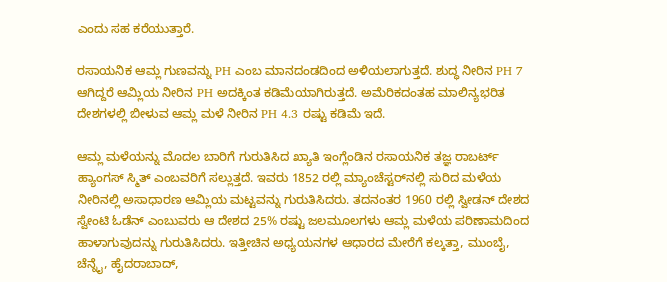ಎಂದು ಸಹ ಕರೆಯುತ್ತಾರೆ.

ರಸಾಯನಿಕ ಆಮ್ಲ ಗುಣವನ್ನು PH ಎಂಬ ಮಾನದಂಡದಿಂದ ಅಳಿಯಲಾಗುತ್ತದೆ. ಶುದ್ಧ ನೀರಿನ PH 7 ಆಗಿದ್ದರೆ ಆಮ್ಲಿಯ ನೀರಿನ PH ಅದಕ್ಕಿಂತ ಕಡಿಮೆಯಾಗಿರುತ್ತದೆ. ಅಮೆರಿಕದಂತಹ ಮಾಲಿನ್ಯಭರಿತ ದೇಶಗಳಲ್ಲಿ ಬೀಳುವ ಆಮ್ಲ ಮಳೆ ನೀರಿನ PH 4.3 ರಷ್ಟು ಕಡಿಮೆ ಇದೆ.

ಆಮ್ಲ ಮಳೆಯನ್ನು ಮೊದಲ ಬಾರಿಗೆ ಗುರುತಿಸಿದ ಖ್ಯಾತಿ ಇಂಗ್ಲೆಂಡಿನ ರಸಾಯನಿಕ ತಜ್ಞ ರಾಬರ್ಟ್ ಹ್ಯಾಂಗಸ್‌ ಸ್ಮಿತ್ ಎಂಬವರಿಗೆ ಸಲ್ಲುತ್ತದೆ. ಇವರು 1852 ರಲ್ಲಿ ಮ್ಯಾಂಚೆಸ್ಟರ್‌ನಲ್ಲಿ ಸುರಿದ ಮಳೆಯ ನೀರಿನಲ್ಲಿ ಅಸಾಧಾರಣ ಆಮ್ಲಿಯ ಮಟ್ಟವನ್ನು ಗುರುತಿಸಿದರು. ತದನಂತರ 1960 ರಲ್ಲಿ ಸ್ವೀಡನ್ ದೇಶದ ಸ್ವೇಂಟಿ ಓಡೆನ್‌ ಎಂಬುವರು ಆ ದೇಶದ 25% ರಷ್ಟು ಜಲಮೂಲಗಳು ಆಮ್ಲ ಮಳೆಯ ಪರಿಣಾಮದಿಂದ ಹಾಳಾಗುವುದನ್ನು ಗುರುತಿಸಿದರು. ಇತ್ತೀಚಿನ ಅಧ್ಯಯನಗಳ ಆಧಾರದ ಮೇರೆಗೆ ಕಲ್ಕತ್ತಾ, ಮುಂಬೈ, ಚೆನ್ನೈ, ಹೈದರಾಬಾದ್,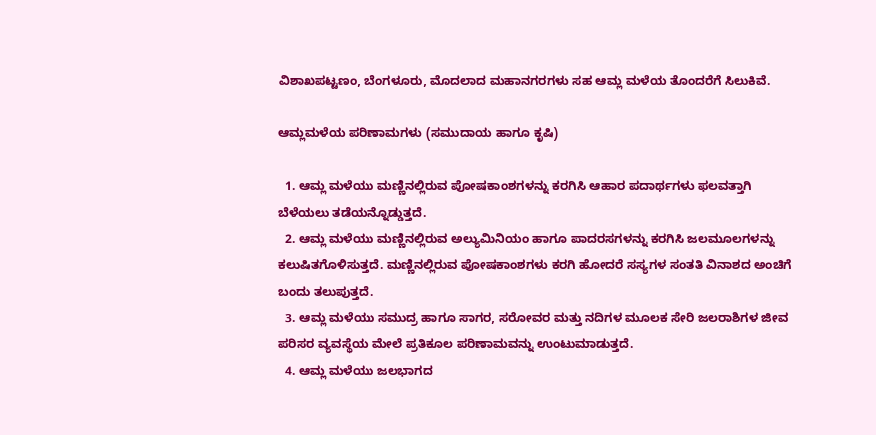ವಿಶಾಖಪಟ್ಟಣಂ, ಬೆಂಗಳೂರು, ಮೊದಲಾದ ಮಹಾನಗರಗಳು ಸಹ ಆಮ್ಲ ಮಳೆಯ ತೊಂದರೆಗೆ ಸಿಲುಕಿವೆ.

ಆಮ್ಲಮಳೆಯ ಪರಿಣಾಮಗಳು (ಸಮುದಾಯ ಹಾಗೂ ಕೃಷಿ)

  1. ಆಮ್ಲ ಮಳೆಯು ಮಣ್ಣಿನಲ್ಲಿರುವ ಪೋಷಕಾಂಶಗಳನ್ನು ಕರಗಿಸಿ ಆಹಾರ ಪದಾರ್ಥಗಳು ಫಲವತ್ತಾಗಿ ಬೆಳೆಯಲು ತಡೆಯನ್ನೊಡ್ಡುತ್ತದೆ.
  2. ಆಮ್ಲ ಮಳೆಯು ಮಣ್ಣಿನಲ್ಲಿರುವ ಅಲ್ಯುಮಿನಿಯಂ ಹಾಗೂ ಪಾದರಸಗಳನ್ನು ಕರಗಿಸಿ ಜಲಮೂಲಗಳನ್ನು ಕಲುಷಿತಗೊಳಿಸುತ್ತದೆ. ಮಣ್ಣಿನಲ್ಲಿರುವ ಪೋಷಕಾಂಶಗಳು ಕರಗಿ ಹೋದರೆ ಸಸ್ಯಗಳ ಸಂತತಿ ವಿನಾಶದ ಅಂಚಿಗೆ ಬಂದು ತಲುಪುತ್ತದೆ.
  3. ಆಮ್ಲ ಮಳೆಯು ಸಮುದ್ರ ಹಾಗೂ ಸಾಗರ, ಸರೋವರ ಮತ್ತು ನದಿಗಳ ಮೂಲಕ ಸೇರಿ ಜಲರಾಶಿಗಳ ಜೀವ ಪರಿಸರ ವ್ಯವಸ್ಥೆಯ ಮೇಲೆ ಪ್ರತಿಕೂಲ ಪರಿಣಾಮವನ್ನು ಉಂಟುಮಾಡುತ್ತದೆ.
  4. ಆಮ್ಲ ಮಳೆಯು ಜಲಭಾಗದ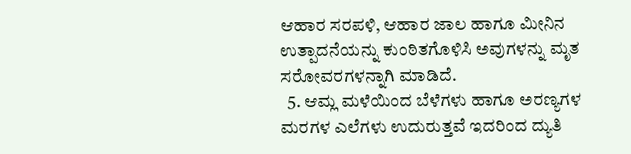ಆಹಾರ ಸರಪಳಿ, ಆಹಾರ ಜಾಲ ಹಾಗೂ ಮೀನಿನ ಉತ್ಪಾದನೆಯನ್ನು ಕುಂಠಿತಗೊಳಿಸಿ ಅವುಗಳನ್ನು ಮೃತ ಸರೋವರಗಳನ್ನಾಗಿ ಮಾಡಿದೆ.
  5. ಆಮ್ಲ ಮಳೆಯಿಂದ ಬೆಳೆಗಳು ಹಾಗೂ ಅರಣ್ಯಗಳ ಮರಗಳ ಎಲೆಗಳು ಉದುರುತ್ತವೆ ಇದರಿಂದ ದ್ಯುತಿ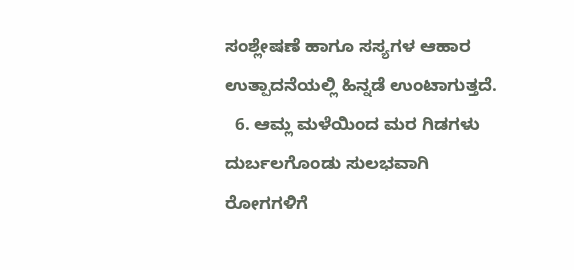ಸಂಶ್ಲೇಷಣೆ ಹಾಗೂ ಸಸ್ಯಗಳ ಆಹಾರ ಉತ್ಪಾದನೆಯಲ್ಲಿ ಹಿನ್ನಡೆ ಉಂಟಾಗುತ್ತದೆ.
  6. ಆಮ್ಲ ಮಳೆಯಿಂದ ಮರ ಗಿಡಗಳು ದುರ್ಬಲಗೊಂಡು ಸುಲಭವಾಗಿ ರೋಗಗಳಿಗೆ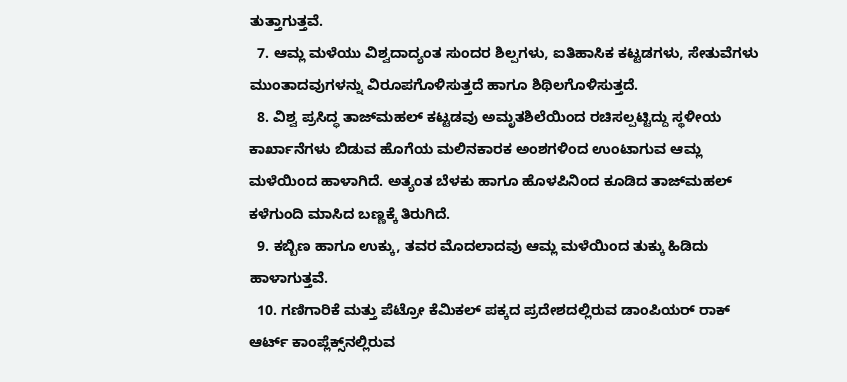ತುತ್ತಾಗುತ್ತವೆ.
  7. ಆಮ್ಲ ಮಳೆಯು ವಿಶ್ವದಾದ್ಯಂತ ಸುಂದರ ಶಿಲ್ಪಗಳು, ಐತಿಹಾಸಿಕ ಕಟ್ಟಡಗಳು, ಸೇತುವೆಗಳು ಮುಂತಾದವುಗಳನ್ನು ವಿರೂಪಗೊಳಿಸುತ್ತದೆ ಹಾಗೂ ಶಿಥಿಲಗೊಳಿಸುತ್ತದೆ.
  8. ವಿಶ್ವ ಪ್ರಸಿದ್ಧ ತಾಜ್‌ಮಹಲ್ ಕಟ್ಟಡವು ಅಮೃತಶಿಲೆಯಿಂದ ರಚಿಸಲ್ಪಟ್ಟಿದ್ದು ಸ್ಥಳೀಯ ಕಾರ್ಖಾನೆಗಳು ಬಿಡುವ ಹೊಗೆಯ ಮಲಿನಕಾರಕ ಅಂಶಗಳಿಂದ ಉಂಟಾಗುವ ಆಮ್ಲ ಮಳೆಯಿಂದ ಹಾಳಾಗಿದೆ. ಅತ್ಯಂತ ಬೆಳಕು ಹಾಗೂ ಹೊಳಪಿನಿಂದ ಕೂಡಿದ ತಾಜ್‌ಮಹಲ್ ಕಳೆಗುಂದಿ ಮಾಸಿದ ಬಣ್ಣಕ್ಕೆ ತಿರುಗಿದೆ.
  9. ಕಬ್ಬಿಣ ಹಾಗೂ ಉಕ್ಕು, ತವರ ಮೊದಲಾದವು ಆಮ್ಲ ಮಳೆಯಿಂದ ತುಕ್ಕು ಹಿಡಿದು ಹಾಳಾಗುತ್ತವೆ.
  10. ಗಣಿಗಾರಿಕೆ ಮತ್ತು ಪೆಟ್ರೋ ಕೆಮಿಕಲ್ ಪಕ್ಕದ ಪ್ರದೇಶದಲ್ಲಿರುವ ಡಾಂಪಿಯರ್ ರಾಕ್ ಆರ್ಟ್ ಕಾಂಪ್ಲೆಕ್ಸ್‌ನಲ್ಲಿರುವ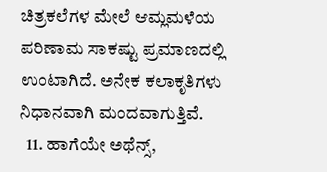ಚಿತ್ರಕಲೆಗಳ ಮೇಲೆ ಆಮ್ಲಮಳೆಯ ಪರಿಣಾಮ ಸಾಕಷ್ಟು ಪ್ರಮಾಣದಲ್ಲಿ ಉಂಟಾಗಿದೆ. ಅನೇಕ ಕಲಾಕೃತಿಗಳು ನಿಧಾನವಾಗಿ ಮಂದವಾಗುತ್ತಿವೆ.
  11. ಹಾಗೆಯೇ ಅಥೆನ್ಸ್,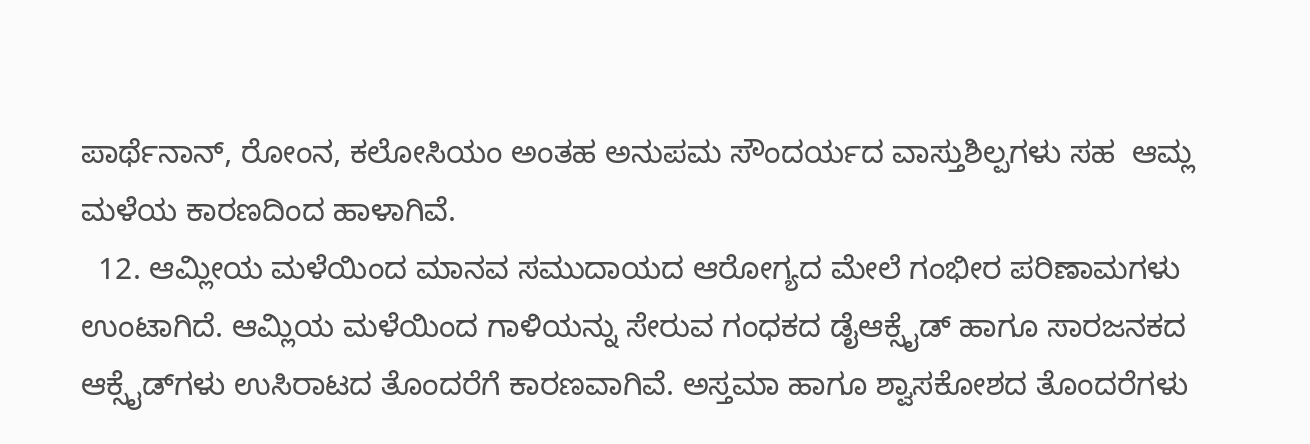ಪಾರ್ಥೆನಾನ್‌, ರೋಂನ, ಕಲೋಸಿಯಂ ಅಂತಹ ಅನುಪಮ ಸೌಂದರ್ಯದ ವಾಸ್ತುಶಿಲ್ಪಗಳು ಸಹ  ಆಮ್ಲ ಮಳೆಯ ಕಾರಣದಿಂದ ಹಾಳಾಗಿವೆ.
  12. ಆಮ್ಲೀಯ ಮಳೆಯಿಂದ ಮಾನವ ಸಮುದಾಯದ ಆರೋಗ್ಯದ ಮೇಲೆ ಗಂಭೀರ ಪರಿಣಾಮಗಳು ಉಂಟಾಗಿದೆ. ಆಮ್ಲಿಯ ಮಳೆಯಿಂದ ಗಾಳಿಯನ್ನು ಸೇರುವ ಗಂಧಕದ ಡೈಆಕ್ಸೈಡ್ ಹಾಗೂ ಸಾರಜನಕದ ಆಕ್ಸೈಡ್‌ಗಳು ಉಸಿರಾಟದ ತೊಂದರೆಗೆ ಕಾರಣವಾಗಿವೆ. ಅಸ್ತಮಾ ಹಾಗೂ ಶ್ವಾಸಕೋಶದ ತೊಂದರೆಗಳು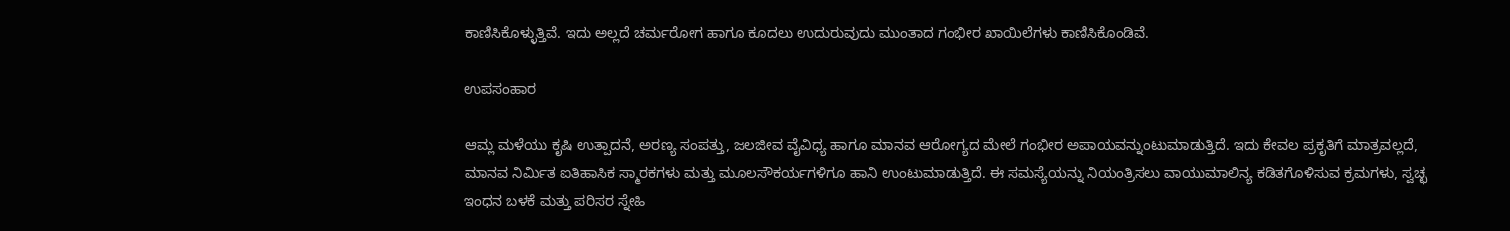ಕಾಣಿಸಿಕೊಳ್ಳುತ್ತಿವೆ. ಇದು ಅಲ್ಲದೆ ಚರ್ಮರೋಗ ಹಾಗೂ ಕೂದಲು ಉದುರುವುದು ಮುಂತಾದ ಗಂಭೀರ ಖಾಯಿಲೆಗಳು ಕಾಣಿಸಿಕೊಂಡಿವೆ.

ಉಪಸಂಹಾರ

ಆಮ್ಲ ಮಳೆಯು ಕೃಷಿ ಉತ್ಪಾದನೆ, ಅರಣ್ಯ ಸಂಪತ್ತು, ಜಲಜೀವ ವೈವಿಧ್ಯ ಹಾಗೂ ಮಾನವ ಆರೋಗ್ಯದ ಮೇಲೆ ಗಂಭೀರ ಅಪಾಯವನ್ನುಂಟುಮಾಡುತ್ತಿದೆ. ಇದು ಕೇವಲ ಪ್ರಕೃತಿಗೆ ಮಾತ್ರವಲ್ಲದೆ, ಮಾನವ ನಿರ್ಮಿತ ಐತಿಹಾಸಿಕ ಸ್ಮಾರಕಗಳು ಮತ್ತು ಮೂಲಸೌಕರ್ಯಗಳಿಗೂ ಹಾನಿ ಉಂಟುಮಾಡುತ್ತಿದೆ. ಈ ಸಮಸ್ಯೆಯನ್ನು ನಿಯಂತ್ರಿಸಲು ವಾಯುಮಾಲಿನ್ಯ ಕಡಿತಗೊಳಿಸುವ ಕ್ರಮಗಳು, ಸ್ವಚ್ಛ ಇಂಧನ ಬಳಕೆ ಮತ್ತು ಪರಿಸರ ಸ್ನೇಹಿ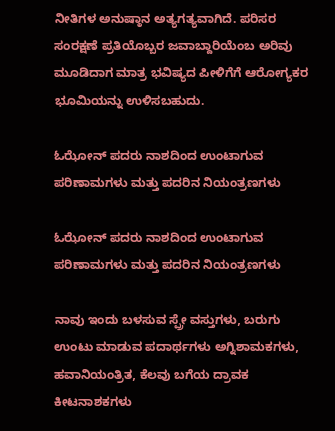ನೀತಿಗಳ ಅನುಷ್ಠಾನ ಅತ್ಯಗತ್ಯವಾಗಿದೆ. ಪರಿಸರ ಸಂರಕ್ಷಣೆ ಪ್ರತಿಯೊಬ್ಬರ ಜವಾಬ್ದಾರಿಯೆಂಬ ಅರಿವು ಮೂಡಿದಾಗ ಮಾತ್ರ ಭವಿಷ್ಯದ ಪೀಳಿಗೆಗೆ ಆರೋಗ್ಯಕರ ಭೂಮಿಯನ್ನು ಉಳಿಸಬಹುದು.

ಓಝೋನ್ ಪದರು ನಾಶದಿಂದ ಉಂಟಾಗುವ ಪರಿಣಾಮಗಳು ಮತ್ತು ಪದರಿನ ನಿಯಂತ್ರಣಗಳು

ಓಝೋನ್ ಪದರು ನಾಶದಿಂದ ಉಂಟಾಗುವ ಪರಿಣಾಮಗಳು ಮತ್ತು ಪದರಿನ ನಿಯಂತ್ರಣಗಳು

ನಾವು ಇಂದು ಬಳಸುವ ಸ್ಪ್ರೇ ವಸ್ತುಗಳು, ಬರುಗು ಉಂಟು ಮಾಡುವ ಪದಾರ್ಥಗಳು ಅಗ್ನಿಶಾಮಕಗಳು, ಹವಾನಿಯಂತ್ರಿತ, ಕೆಲವು ಬಗೆಯ ದ್ರಾವಕ ಕೀಟನಾಶಕಗಳು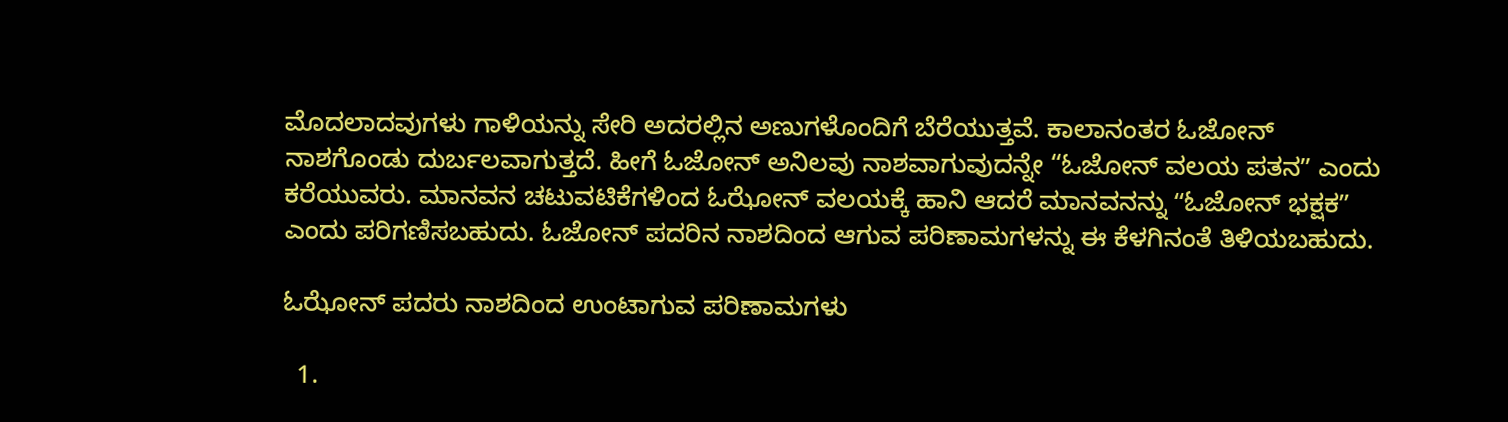ಮೊದಲಾದವುಗಳು ಗಾಳಿಯನ್ನು ಸೇರಿ ಅದರಲ್ಲಿನ ಅಣುಗಳೊಂದಿಗೆ ಬೆರೆಯುತ್ತವೆ. ಕಾಲಾನಂತರ ಓಜೋನ್‌ ನಾಶಗೊಂಡು ದುರ್ಬಲವಾಗುತ್ತದೆ. ಹೀಗೆ ಓಜೋನ್‌ ಅನಿಲವು ನಾಶವಾಗುವುದನ್ನೇ “ಓಜೋನ್‌ ವಲಯ ಪತನʼʼ ಎಂದು ಕರೆಯುವರು. ಮಾನವನ ಚಟುವಟಿಕೆಗಳಿಂದ ಓಝೋನ್ ವಲಯಕ್ಕೆ ಹಾನಿ ಆದರೆ ಮಾನವನನ್ನು ʻʻಓಜೋನ್‌ ಭಕ್ಷಕʼʼ ಎಂದು ಪರಿಗಣಿಸಬಹುದು. ಓಜೋನ್‌ ಪದರಿನ ನಾಶದಿಂದ ಆಗುವ ಪರಿಣಾಮಗಳನ್ನು ಈ ಕೆಳಗಿನಂತೆ ತಿಳಿಯಬಹುದು.

ಓಝೋನ್ ಪದರು ನಾಶದಿಂದ ಉಂಟಾಗುವ ಪರಿಣಾಮಗಳು

  1.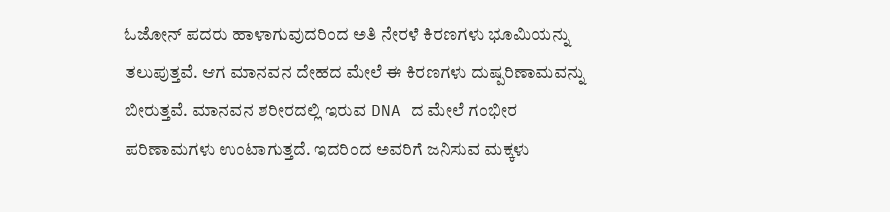ಓಜೋನ್ ಪದರು ಹಾಳಾಗುವುದರಿಂದ ಅತಿ ನೇರಳೆ ಕಿರಣಗಳು ಭೂಮಿಯನ್ನು ತಲುಪುತ್ತವೆ. ಆಗ ಮಾನವನ ದೇಹದ ಮೇಲೆ ಈ ಕಿರಣಗಳು ದುಷ್ಪರಿಣಾಮವನ್ನು ಬೀರುತ್ತವೆ. ಮಾನವನ ಶರೀರದಲ್ಲಿ ಇರುವ DNA ದ ಮೇಲೆ ಗಂಭೀರ ಪರಿಣಾಮಗಳು ಉಂಟಾಗುತ್ತದೆ. ಇದರಿಂದ ಅವರಿಗೆ ಜನಿಸುವ ಮಕ್ಕಳು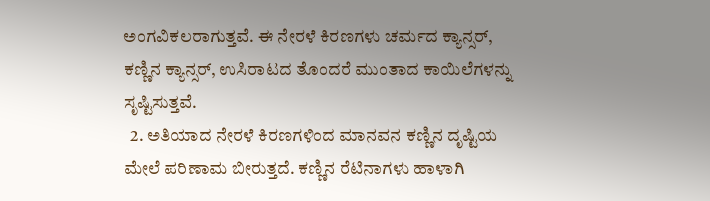ಅಂಗವಿಕಲರಾಗುತ್ತವೆ. ಈ ನೇರಳೆ ಕಿರಣಗಳು ಚರ್ಮದ ಕ್ಯಾನ್ಸರ್, ಕಣ್ಣಿನ ಕ್ಯಾನ್ಸರ್, ಉಸಿರಾಟದ ತೊಂದರೆ ಮುಂತಾದ ಕಾಯಿಲೆಗಳನ್ನು ಸೃಷ್ಟಿಸುತ್ತವೆ.
  2. ಅತಿಯಾದ ನೇರಳೆ ಕಿರಣಗಳಿಂದ ಮಾನವನ ಕಣ್ಣಿನ ದೃಷ್ಟಿಯ ಮೇಲೆ ಪರಿಣಾಮ ಬೀರುತ್ತದೆ. ಕಣ್ಣಿನ ರೆಟಿನಾಗಳು ಹಾಳಾಗಿ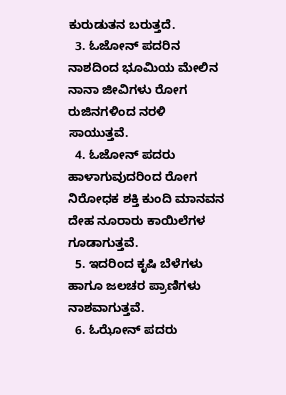ಕುರುಡುತನ ಬರುತ್ತದೆ.
  3. ಓಜೋನ್ ಪದರಿನ ನಾಶದಿಂದ ಭೂಮಿಯ ಮೇಲಿನ ನಾನಾ ಜೀವಿಗಳು ರೋಗ ರುಜಿನಗಳಿಂದ ನರಳಿ ಸಾಯುತ್ತವೆ.
  4. ಓಜೋನ್ ಪದರು ಹಾಳಾಗುವುದರಿಂದ ರೋಗ ನಿರೋಧಕ ಶಕ್ತಿ ಕುಂದಿ ಮಾನವನ ದೇಹ ನೂರಾರು ಕಾಯಿಲೆಗಳ ಗೂಡಾಗುತ್ತವೆ.
  5. ಇದರಿಂದ ಕೃಷಿ ಬೆಳೆಗಳು ಹಾಗೂ ಜಲಚರ ಪ್ರಾಣಿಗಳು ನಾಶವಾಗುತ್ತವೆ.
  6. ಓಝೋನ್ ಪದರು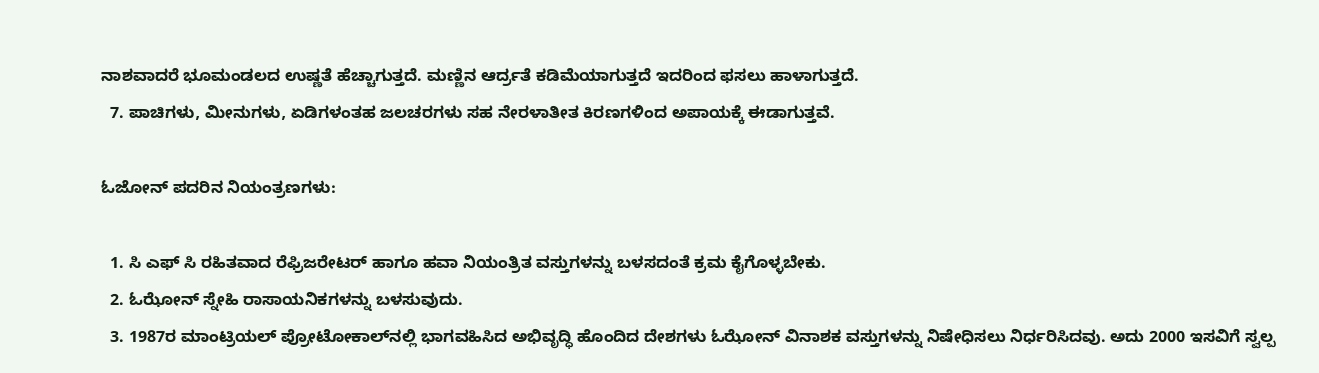ನಾಶವಾದರೆ ಭೂಮಂಡಲದ ಉಷ್ಣತೆ ಹೆಚ್ಚಾಗುತ್ತದೆ. ಮಣ್ಣಿನ ಆರ್ದ್ರತೆ ಕಡಿಮೆಯಾಗುತ್ತದೆ ಇದರಿಂದ ಫಸಲು ಹಾಳಾಗುತ್ತದೆ.
  7. ಪಾಚಿಗಳು, ಮೀನುಗಳು, ಏಡಿಗಳಂತಹ ಜಲಚರಗಳು ಸಹ ನೇರಳಾತೀತ ಕಿರಣಗಳಿಂದ ಅಪಾಯಕ್ಕೆ ಈಡಾಗುತ್ತವೆ.

ಓಜೋನ್ ಪದರಿನ ನಿಯಂತ್ರಣಗಳು:

  1. ಸಿ ಎಫ್ ಸಿ ರಹಿತವಾದ ರೆಫ್ರಿಜರೇಟರ್ ಹಾಗೂ ಹವಾ ನಿಯಂತ್ರಿತ ವಸ್ತುಗಳನ್ನು ಬಳಸದಂತೆ ಕ್ರಮ ಕೈಗೊಳ್ಳಬೇಕು.
  2. ಓಝೋನ್ ಸ್ನೇಹಿ ರಾಸಾಯನಿಕಗಳನ್ನು ಬಳಸುವುದು.
  3. 1987ರ ಮಾಂಟ್ರಿಯಲ್ ಪ್ರೋಟೋಕಾಲ್‌ನಲ್ಲಿ ಭಾಗವಹಿಸಿದ ಅಭಿವೃದ್ಧಿ ಹೊಂದಿದ ದೇಶಗಳು ಓಝೋನ್ ವಿನಾಶಕ ವಸ್ತುಗಳನ್ನು ನಿಷೇಧಿಸಲು ನಿರ್ಧರಿಸಿದವು. ಅದು 2000 ಇಸವಿಗೆ ಸ್ವಲ್ಪ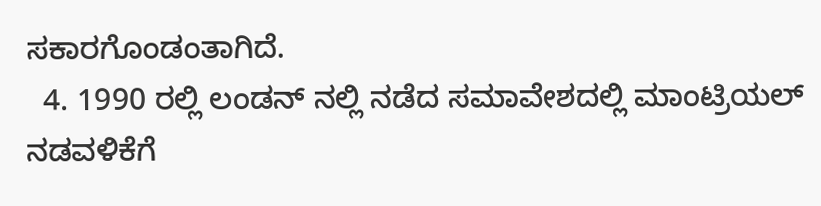ಸಕಾರಗೊಂಡಂತಾಗಿದೆ.
  4. 1990 ರಲ್ಲಿ ಲಂಡನ್ ನಲ್ಲಿ ನಡೆದ ಸಮಾವೇಶದಲ್ಲಿ ಮಾಂಟ್ರಿಯಲ್ ನಡವಳಿಕೆಗೆ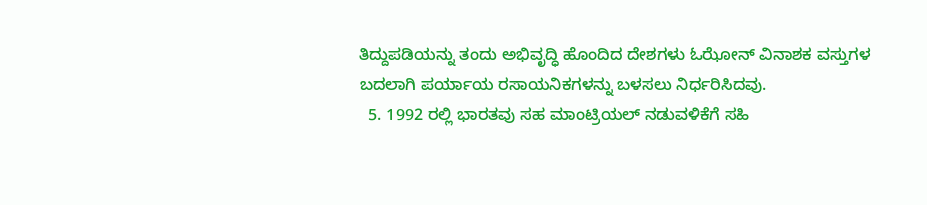ತಿದ್ದುಪಡಿಯನ್ನು ತಂದು ಅಭಿವೃದ್ಧಿ ಹೊಂದಿದ ದೇಶಗಳು ಓಝೋನ್ ವಿನಾಶಕ ವಸ್ತುಗಳ ಬದಲಾಗಿ ಪರ್ಯಾಯ ರಸಾಯನಿಕಗಳನ್ನು ಬಳಸಲು ನಿರ್ಧರಿಸಿದವು.
  5. 1992 ರಲ್ಲಿ ಭಾರತವು ಸಹ ಮಾಂಟ್ರಿಯಲ್ ನಡುವಳಿಕೆಗೆ ಸಹಿ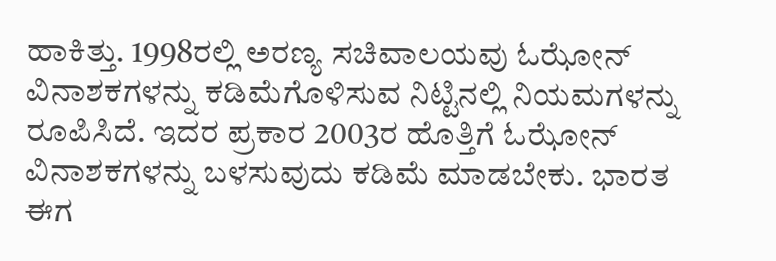ಹಾಕಿತ್ತು. 1998ರಲ್ಲಿ ಅರಣ್ಯ ಸಚಿವಾಲಯವು ಓಝೋನ್ ವಿನಾಶಕಗಳನ್ನು ಕಡಿಮೆಗೊಳಿಸುವ ನಿಟ್ಟಿನಲ್ಲಿ ನಿಯಮಗಳನ್ನು ರೂಪಿಸಿದೆ. ಇದರ ಪ್ರಕಾರ 2003ರ ಹೊತ್ತಿಗೆ ಓಝೋನ್ ವಿನಾಶಕಗಳನ್ನು ಬಳಸುವುದು ಕಡಿಮೆ ಮಾಡಬೇಕು. ಭಾರತ ಈಗ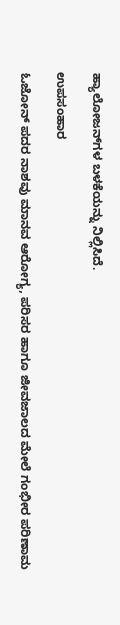ಹ್ಯಾಲೋಜನ್‌ಗಳ ಬಳಕೆಯನ್ನು ನಿಲ್ಲಿಸಿದೆ.

ಉಪಸಂಹಾರ

ಓಜೋನ್ ಪದರ ನಾಶವು ಮಾನವ ಆರೋಗ್ಯ, ಪರಿಸರ ಹಾಗೂ ಜೀವಜಾಲದ ಮೇಲೆ ಗಂಭೀರ ಪರಿಣಾಮ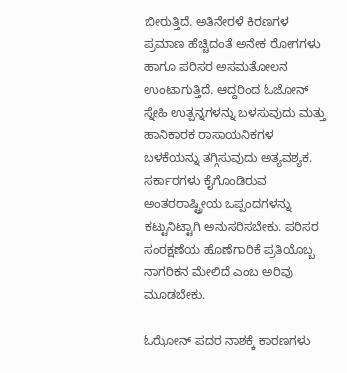ಬೀರುತ್ತಿದೆ. ಅತಿನೇರಳೆ ಕಿರಣಗಳ ಪ್ರಮಾಣ ಹೆಚ್ಚಿದಂತೆ ಅನೇಕ ರೋಗಗಳು ಹಾಗೂ ಪರಿಸರ ಅಸಮತೋಲನ ಉಂಟಾಗುತ್ತಿದೆ. ಆದ್ದರಿಂದ ಓಜೋನ್ ಸ್ನೇಹಿ ಉತ್ಪನ್ನಗಳನ್ನು ಬಳಸುವುದು ಮತ್ತು ಹಾನಿಕಾರಕ ರಾಸಾಯನಿಕಗಳ ಬಳಕೆಯನ್ನು ತಗ್ಗಿಸುವುದು ಅತ್ಯವಶ್ಯಕ. ಸರ್ಕಾರಗಳು ಕೈಗೊಂಡಿರುವ ಅಂತರರಾಷ್ಟ್ರೀಯ ಒಪ್ಪಂದಗಳನ್ನು ಕಟ್ಟುನಿಟ್ಟಾಗಿ ಅನುಸರಿಸಬೇಕು. ಪರಿಸರ ಸಂರಕ್ಷಣೆಯ ಹೊಣೆಗಾರಿಕೆ ಪ್ರತಿಯೊಬ್ಬ ನಾಗರಿಕನ ಮೇಲಿದೆ ಎಂಬ ಅರಿವು ಮೂಡಬೇಕು.

ಓಝೋನ್ ಪದರ ನಾಶಕ್ಕೆ ಕಾರಣಗಳು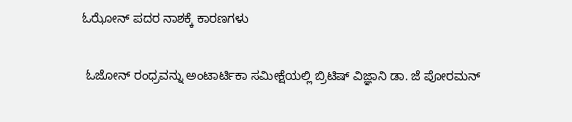ಓಝೋನ್ ಪದರ ನಾಶಕ್ಕೆ ಕಾರಣಗಳು

 ಓಜೋನ್‌ ರಂಧ್ರವನ್ನು ಅಂಟಾರ್ಟಿಕಾ ಸಮೀಕ್ಷೆಯಲ್ಲಿ ಬ್ರಿಟಿಷ್ ವಿಜ್ಞಾನಿ ಡಾ. ಜೆ ಪೋರಮನ್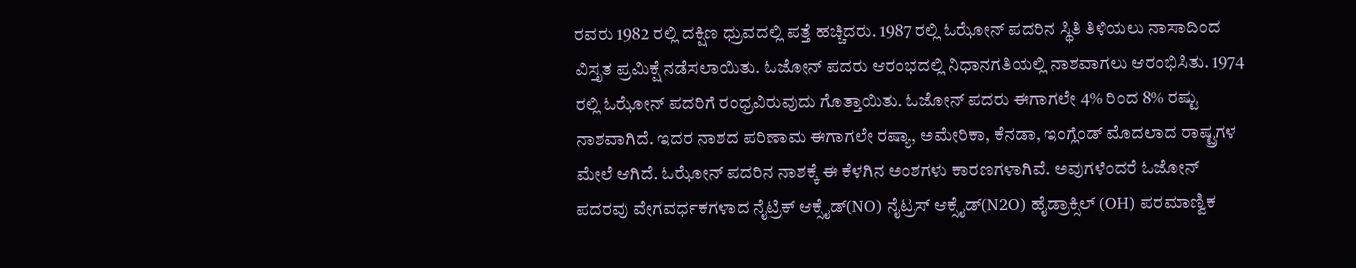ರವರು 1982 ರಲ್ಲಿ ದಕ್ಷಿಣ ಧ್ರುವದಲ್ಲಿ ಪತ್ತೆ ಹಚ್ಚಿದರು. 1987 ರಲ್ಲಿ ಓಝೋನ್ ಪದರಿನ ಸ್ಥಿತಿ ತಿಳಿಯಲು ನಾಸಾದಿಂದ ವಿಸ್ತೃತ ಪ್ರಮಿಕ್ಷೆ ನಡೆಸಲಾಯಿತು. ಓಜೋನ್‌ ಪದರು ಆರಂಭದಲ್ಲಿ ನಿಧಾನಗತಿಯಲ್ಲಿ ನಾಶವಾಗಲು ಆರಂಭಿಸಿತು. 1974 ರಲ್ಲಿ ಓಝೋನ್ ಪದರಿಗೆ ರಂಧ್ರವಿರುವುದು ಗೊತ್ತಾಯಿತು. ಓಜೋನ್ ಪದರು ಈಗಾಗಲೇ 4% ರಿಂದ 8% ರಷ್ಟು ನಾಶವಾಗಿದೆ. ಇದರ ನಾಶದ ಪರಿಣಾಮ ಈಗಾಗಲೇ ರಷ್ಯಾ, ಅಮೇರಿಕಾ, ಕೆನಡಾ, ಇಂಗ್ಲೆಂಡ್ ಮೊದಲಾದ ರಾಷ್ಟ್ರಗಳ ಮೇಲೆ ಆಗಿದೆ. ಓಝೋನ್ ಪದರಿನ ನಾಶಕ್ಕೆ ಈ ಕೆಳಗಿನ ಅಂಶಗಳು ಕಾರಣಗಳಾಗಿವೆ. ಅವುಗಳೆಂದರೆ ಓಜೋನ್ ಪದರವು ವೇಗವರ್ಧಕಗಳಾದ ನೈಟ್ರಿಕ್ ಆಕ್ಸೈಡ್(NO) ನೈಟ್ರಸ್ ಆಕ್ಸೈಡ್(N2O) ಹೈಡ್ರಾಕ್ಸಿಲ್‌ (OH) ಪರಮಾಣ್ವಿಕ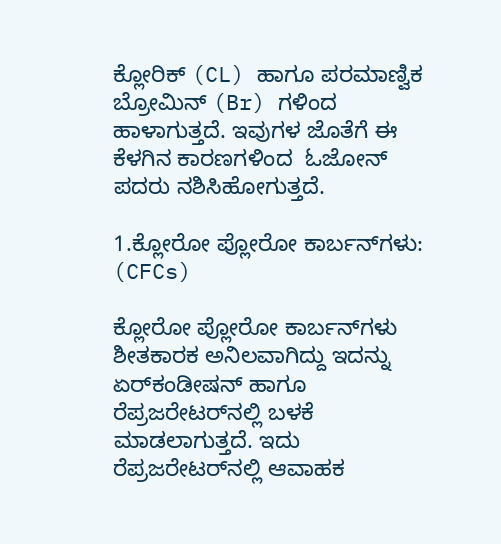ಕ್ಲೋರಿಕ್ (CL) ಹಾಗೂ ಪರಮಾಣ್ವಿಕ ಬ್ರೋಮಿನ್ (Br) ಗಳಿಂದ ಹಾಳಾಗುತ್ತದೆ. ಇವುಗಳ ಜೊತೆಗೆ ಈ ಕೆಳಗಿನ ಕಾರಣಗಳಿಂದ  ಓಜೋನ್ ಪದರು ನಶಿಸಿಹೋಗುತ್ತದೆ.

1.ಕ್ಲೋರೋ ಪ್ಲೋರೋ ಕಾರ್ಬನ್‌ಗಳು: (CFCs)

ಕ್ಲೋರೋ ಪ್ಲೋರೋ ಕಾರ್ಬನ್‌ಗಳು ಶೀತಕಾರಕ ಅನಿಲವಾಗಿದ್ದು ಇದನ್ನು ಏರ್‌ಕಂಡೀಷನ್‌ ಹಾಗೂ ರೆಪ್ರಜರೇಟರ್‌ನಲ್ಲಿ ಬಳಕೆ ಮಾಡಲಾಗುತ್ತದೆ. ಇದು ರೆಪ್ರಜರೇಟರ್‌ನಲ್ಲಿ ಆವಾಹಕ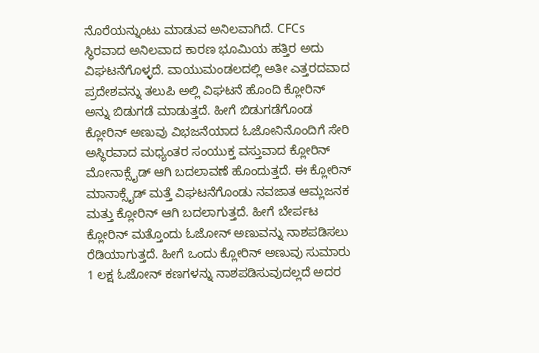ನೊರೆಯನ್ನುಂಟು ಮಾಡುವ ಅನಿಲವಾಗಿದೆ. CFCs  ಸ್ಥಿರವಾದ ಅನಿಲವಾದ ಕಾರಣ ಭೂಮಿಯ ಹತ್ತಿರ ಅದು ವಿಘಟನೆಗೊಳ್ಳದೆ. ವಾಯುಮಂಡಲದಲ್ಲಿ ಅತೀ ಎತ್ತರದವಾದ ಪ್ರದೇಶವನ್ನು ತಲುಪಿ ಅಲ್ಲಿ ವಿಘಟನೆ ಹೊಂದಿ ಕ್ಲೋರಿನ್ ಅನ್ನು ಬಿಡುಗಡೆ ಮಾಡುತ್ತದೆ. ಹೀಗೆ ಬಿಡುಗಡೆಗೊಂಡ ಕ್ಲೋರಿನ್ ಅಣುವು ವಿಭಜನೆಯಾದ ಓಜೋನಿನೊಂದಿಗೆ ಸೇರಿ ಅಸ್ಥಿರವಾದ ಮಧ್ಯಂತರ ಸಂಯುಕ್ತ ವಸ್ತುವಾದ ಕ್ಲೋರಿನ್ ಮೋನಾಕ್ಸೈಡ್ ಆಗಿ ಬದಲಾವಣೆ ಹೊಂದುತ್ತದೆ. ಈ ಕ್ಲೋರಿನ್ ಮಾನಾಕ್ಸೈಡ್ ಮತ್ತೆ ವಿಘಟನೆಗೊಂಡು ನವಜಾತ ಆಮ್ಲಜನಕ ಮತ್ತು ಕ್ಲೋರಿನ್ ಆಗಿ ಬದಲಾಗುತ್ತದೆ. ಹೀಗೆ ಬೇರ್ಪಟ ಕ್ಲೋರಿನ್ ಮತ್ತೊಂದು ಓಜೋನ್‌ ಅಣುವನ್ನು ನಾಶಪಡಿಸಲು ರೆಡಿಯಾಗುತ್ತದೆ. ಹೀಗೆ ಒಂದು ಕ್ಲೋರಿನ್ ಅಣುವು ಸುಮಾರು 1 ಲಕ್ಷ ಓಜೋನ್‌ ಕಣಗಳನ್ನು ನಾಶಪಡಿಸುವುದಲ್ಲದೆ ಅದರ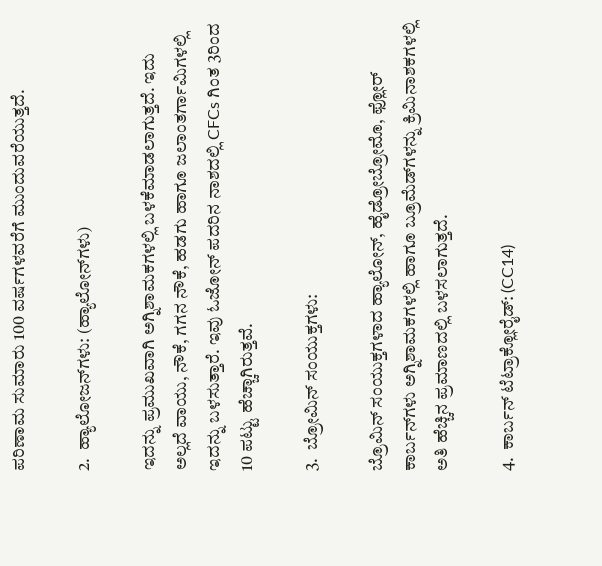ಪರಿಣಾಮ ಸುಮಾರು 100 ವರ್ಷಗಳವರೆಗೆ ಮುಂದುವರೆಯುತ್ತದೆ.

2.  ಹ್ಯಾಲೋಜನ್‌ಗಳು: (ಹ್ಯಾಲೋನ್‌ಗಳು)

ಇದನ್ನು ಪ್ರಮುಖವಾಗಿ ಅಗ್ನಿಶಾಮಕಗಳಲ್ಲಿ ಬಳಕೆಮಾಡಲಾಗುತ್ತದೆ. ಇದು ಅಲ್ಲದೆ ವಾಯು, ನೌಕೆ, ಗಗನ ನೌಕೆ, ಹಡಗು ಹಾಗೂ ಜಲಾಂತರ್ಗಾಮಿಗಳಲ್ಲಿ ಇದನ್ನು ಬಳಸುತ್ತಾರೆ. ಇವು ಓಜೋನ್ ಪದರಿನ ನಾಶದಲ್ಲಿ CFCs ಗಿಂತ 3ರಿಂದ 10 ಪಟ್ಟು ಹೆಚ್ಚಾಗಿರುತ್ತವೆ.

3.  ಬ್ರೋಮಿನ್ ಸಂಯುಕ್ತಗಳು:

ಬ್ರೊಮಿನ್ ಸಂಯುಕ್ತಗಳಾದ ಹ್ಯಾಲೋನ್, ಹೈಡ್ರೋಬ್ರೋಮೊ, ಫ್ಲೋರ್ ಕಾರ್ಬನ್‌ಗಳು ಅಗ್ನಿಶಾಮಕಗಳಲ್ಲಿ ಹಾಗೂ ಬ್ರೂಮೆಡ್‌ಗಳನ್ನು ಕ್ರಿಮಿನಾಶಕಗಳಲ್ಲಿ ಅತಿ ಹೆಚ್ಚಿನ ಪ್ರಮಾಣದಲ್ಲಿ ಬಳಸಲಾಗುತ್ತದೆ.

4.  ಕಾರ್ಬನ್ ಟೆಟ್ರಾಕ್ಲೋರೈಡ್: (CC14)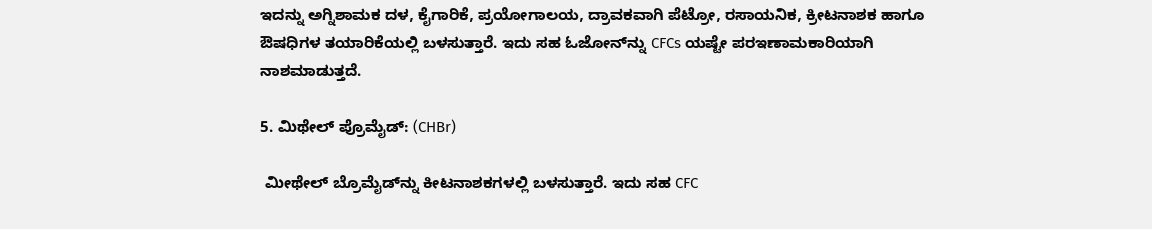ಇದನ್ನು ಅಗ್ನಿಶಾಮಕ ದಳ, ಕೈಗಾರಿಕೆ, ಪ್ರಯೋಗಾಲಯ, ದ್ರಾವಕವಾಗಿ ಪೆಟ್ರೋ, ರಸಾಯನಿಕ, ಕ್ರೀಟನಾಶಕ ಹಾಗೂ ಔಷಧಿಗಳ ತಯಾರಿಕೆಯಲ್ಲಿ ಬಳಸುತ್ತಾರೆ. ಇದು ಸಹ ಓಜೋನ್‌ನ್ನು CFCs ಯಷ್ಟೇ ಪರಇಣಾಮಕಾರಿಯಾಗಿ ನಾಶಮಾಡುತ್ತದೆ.

5. ಮಿಥೇಲ್ ಪ್ರೊಮೈಡ್‌: (CHBr)

 ಮೀಥೇಲ್ ಬ್ರೊಮೈಡ್‌ನ್ನು ಕೀಟನಾಶಕಗಳಲ್ಲಿ ಬಳಸುತ್ತಾರೆ. ಇದು ಸಹ CFC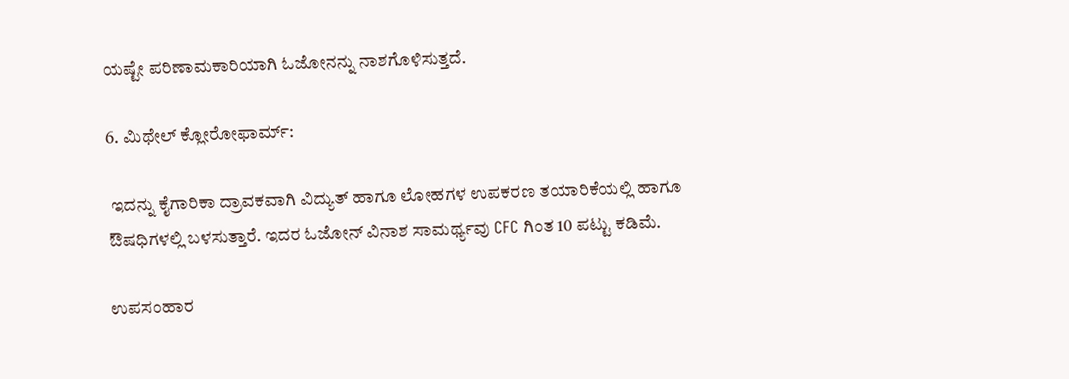ಯಷ್ಟೇ ಪರಿಣಾಮಕಾರಿಯಾಗಿ ಓಜೋನನ್ನು ನಾಶಗೊಳಿಸುತ್ತದೆ.

6. ಮಿಥೇಲ್ ಕ್ಲೋರೋಫಾರ್ಮ್:

 ಇದನ್ನು ಕೈಗಾರಿಕಾ ದ್ರಾವಕವಾಗಿ ವಿದ್ಯುತ್ ಹಾಗೂ ಲೋಹಗಳ ಉಪಕರಣ ತಯಾರಿಕೆಯಲ್ಲಿ ಹಾಗೂ ಔಷಧಿಗಳಲ್ಲಿ ಬಳಸುತ್ತಾರೆ. ಇದರ ಓಜೋನ್ ವಿನಾಶ ಸಾಮರ್ಥ್ಯವು CFC ಗಿಂತ 10 ಪಟ್ಟು ಕಡಿಮೆ.

ಉಪಸಂಹಾರ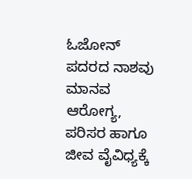ಓಜೋನ್ ಪದರದ ನಾಶವು ಮಾನವ ಆರೋಗ್ಯ, ಪರಿಸರ ಹಾಗೂ ಜೀವ ವೈವಿಧ್ಯಕ್ಕೆ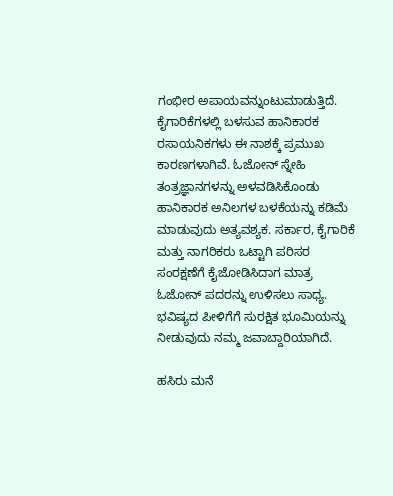ಗಂಭೀರ ಅಪಾಯವನ್ನುಂಟುಮಾಡುತ್ತಿದೆ. ಕೈಗಾರಿಕೆಗಳಲ್ಲಿ ಬಳಸುವ ಹಾನಿಕಾರಕ ರಸಾಯನಿಕಗಳು ಈ ನಾಶಕ್ಕೆ ಪ್ರಮುಖ ಕಾರಣಗಳಾಗಿವೆ. ಓಜೋನ್ ಸ್ನೇಹಿ ತಂತ್ರಜ್ಞಾನಗಳನ್ನು ಅಳವಡಿಸಿಕೊಂಡು ಹಾನಿಕಾರಕ ಅನಿಲಗಳ ಬಳಕೆಯನ್ನು ಕಡಿಮೆ ಮಾಡುವುದು ಅತ್ಯವಶ್ಯಕ. ಸರ್ಕಾರ, ಕೈಗಾರಿಕೆ ಮತ್ತು ನಾಗರಿಕರು ಒಟ್ಟಾಗಿ ಪರಿಸರ ಸಂರಕ್ಷಣೆಗೆ ಕೈಜೋಡಿಸಿದಾಗ ಮಾತ್ರ ಓಜೋನ್ ಪದರನ್ನು ಉಳಿಸಲು ಸಾಧ್ಯ. ಭವಿಷ್ಯದ ಪೀಳಿಗೆಗೆ ಸುರಕ್ಷಿತ ಭೂಮಿಯನ್ನು ನೀಡುವುದು ನಮ್ಮ ಜವಾಬ್ದಾರಿಯಾಗಿದೆ.

ಹಸಿರು ಮನೆ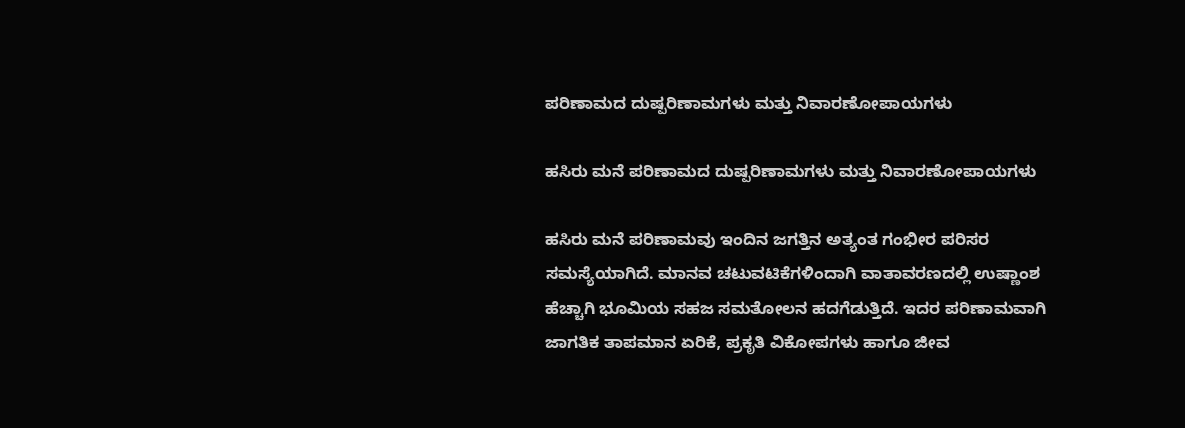ಪರಿಣಾಮದ ದುಷ್ಪರಿಣಾಮಗಳು ಮತ್ತು ನಿವಾರಣೋಪಾಯಗಳು

ಹಸಿರು ಮನೆ ಪರಿಣಾಮದ ದುಷ್ಪರಿಣಾಮಗಳು ಮತ್ತು ನಿವಾರಣೋಪಾಯಗಳು

ಹಸಿರು ಮನೆ ಪರಿಣಾಮವು ಇಂದಿನ ಜಗತ್ತಿನ ಅತ್ಯಂತ ಗಂಭೀರ ಪರಿಸರ ಸಮಸ್ಯೆಯಾಗಿದೆ. ಮಾನವ ಚಟುವಟಿಕೆಗಳಿಂದಾಗಿ ವಾತಾವರಣದಲ್ಲಿ ಉಷ್ಣಾಂಶ ಹೆಚ್ಚಾಗಿ ಭೂಮಿಯ ಸಹಜ ಸಮತೋಲನ ಹದಗೆಡುತ್ತಿದೆ. ಇದರ ಪರಿಣಾಮವಾಗಿ ಜಾಗತಿಕ ತಾಪಮಾನ ಏರಿಕೆ, ಪ್ರಕೃತಿ ವಿಕೋಪಗಳು ಹಾಗೂ ಜೀವ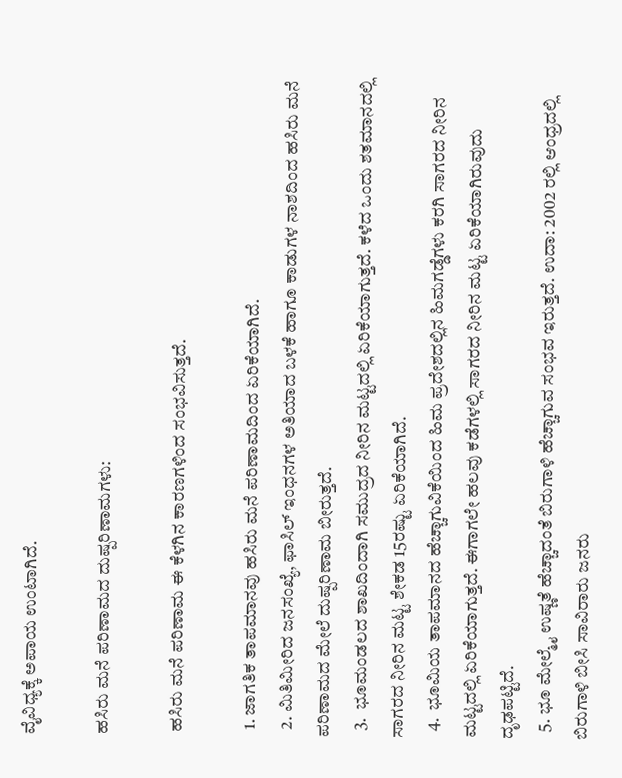ವೈವಿಧ್ಯಕ್ಕೆ ಅಪಾಯ ಉಂಟಾಗಿದೆ.

ಹಸಿರು ಮನೆ ಪರಿಣಾಮದ ದುಷ್ಪರಿಣಾಮಗಳು:

 ಹಸಿರು ಮನೆ ಪರಿಣಾಮ ಈ ಕೆಳಗಿನ ಕಾರಣಗಳಿಂದ ಸಂಭವಿಸುತ್ತದೆ.

  1. ಜಾಗತಿಕ ತಾಪಮಾನವು ಹಸಿರು ಮನೆ ಪರಿಣಾಮದಿಂದ ಏರಿಕೆಯಾಗಿದೆ.
  2. ಮಿತಿಮೀರಿದ ಜನಸಂಖ್ಯೆ, ಫಾಸಿಲ್‌ ಇಂಧನಗಳ ಅತಿಯಾದ ಬಳಕೆ ಹಾಗೂ ಕಾಡುಗಳ ನಾಶದಿಂದ ಹಸಿರು ಮನೆ ಪರಿಣಾಮದ ಮೇಲೆ ದುಷ್ಪರಿಣಾಮ ಬೀರುತ್ತದೆ.
  3.  ಭೂಮಂಡಲದ ಶಾಖದಿಂದಾಗಿ ಸಮುದ್ರದ ನೀರಿನ ಮಟ್ಟದಲ್ಲಿ ಏರಿಕೆಯಾಗುತ್ತದೆ. ಕಳೆದ ಒಂದು ಶತಮಾನದಲ್ಲಿ ಸಾಗರದ ನೀರಿನ ಮಟ್ಟ ಶೇಕಡ 15ರಷ್ಟು ಏರಿಕೆಯಾಗಿದೆ.
  4.  ಭೂಮಿಯ ತಾಪಮಾನದ ಹೆಚ್ಚಾಗುವಿಕೆಯಿಂದ ಹಿಮ ಪ್ರದೇಶದಲ್ಲಿನ ಹಿಮಗಡ್ಡೆಗಳು ಕರಗಿ ಸಾಗರದ ನೀರಿನ ಮಟ್ಟದಲ್ಲಿ ಏರಿಕೆಯಾಗುತ್ತದೆ. ಈಗಾಗಲೇ ಹಲವು ಕಡೆಗಳಲ್ಲಿ ಸಾಗರದ ನೀರಿನ ಮಟ್ಟ ಏರಿಕೆಯಾಗಿರುವುದು ದೃಢಪಟ್ಟಿದೆ.
  5. ಭೂ ಮೇಲ್ಮೈ ಉಷ್ಣತೆ ಹೆಚ್ಚಾದಂತೆ ಬಿರುಗಾಳಿ ಹೆಚ್ಚಾಗುವ ಸಂಭವ ಇರುತ್ತದೆ. ಉದಾ: 2002 ರಲ್ಲಿ ಆಂಧ್ರದಲ್ಲಿ ಬಿರುಗಾಳಿ ಬೀಸಿ ಸಾವಿರಾರು ಜನರು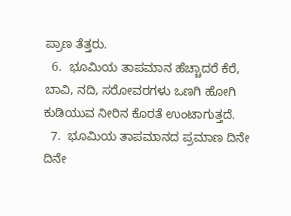ಪ್ರಾಣ ತೆತ್ತರು.
  6.  ಭೂಮಿಯ ತಾಪಮಾನ ಹೆಚ್ಚಾದರೆ ಕೆರೆ, ಬಾವಿ, ನದಿ, ಸರೋವರಗಳು ಒಣಗಿ ಹೋಗಿ ಕುಡಿಯುವ ನೀರಿನ ಕೊರತೆ ಉಂಟಾಗುತ್ತದೆ.
  7.  ಭೂಮಿಯ ತಾಪಮಾನದ ಪ್ರಮಾಣ ದಿನೇ ದಿನೇ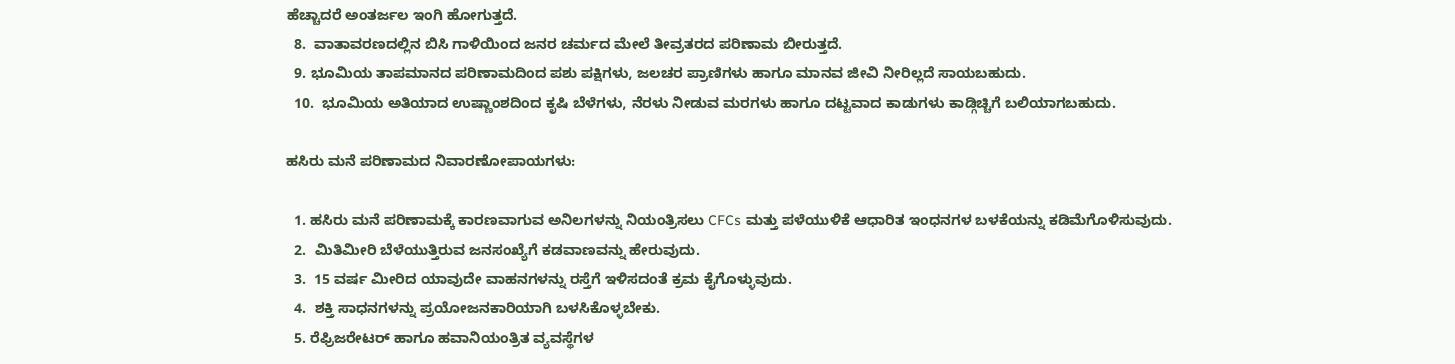ಹೆಚ್ಚಾದರೆ ಅಂತರ್ಜಲ ಇಂಗಿ ಹೋಗುತ್ತದೆ.
  8.  ವಾತಾವರಣದಲ್ಲಿನ ಬಿಸಿ ಗಾಳಿಯಿಂದ ಜನರ ಚರ್ಮದ ಮೇಲೆ ತೀವ್ರತರದ ಪರಿಣಾಮ ಬೀರುತ್ತದೆ.
  9. ಭೂಮಿಯ ತಾಪಮಾನದ ಪರಿಣಾಮದಿಂದ ಪಶು ಪಕ್ಷಿಗಳು, ಜಲಚರ ಪ್ರಾಣಿಗಳು ಹಾಗೂ ಮಾನವ ಜೀವಿ ನೀರಿಲ್ಲದೆ ಸಾಯಬಹುದು.
  10.  ಭೂಮಿಯ ಅತಿಯಾದ ಉಷ್ಣಾಂಶದಿಂದ ಕೃಷಿ ಬೆಳೆಗಳು, ನೆರಳು ನೀಡುವ ಮರಗಳು ಹಾಗೂ ದಟ್ಟವಾದ ಕಾಡುಗಳು ಕಾಡ್ಗಿಚ್ಚಿಗೆ ಬಲಿಯಾಗಬಹುದು.

ಹಸಿರು ಮನೆ ಪರಿಣಾಮದ ನಿವಾರಣೋಪಾಯಗಳು:

  1. ಹಸಿರು ಮನೆ ಪರಿಣಾಮಕ್ಕೆ ಕಾರಣವಾಗುವ ಅನಿಲಗಳನ್ನು ನಿಯಂತ್ರಿಸಲು CFCs ಮತ್ತು ಪಳೆಯುಳಿಕೆ ಆಧಾರಿತ ಇಂಧನಗಳ ಬಳಕೆಯನ್ನು ಕಡಿಮೆಗೊಳಿಸುವುದು.
  2.  ಮಿತಿಮೀರಿ ಬೆಳೆಯುತ್ತಿರುವ ಜನಸಂಖ್ಯೆಗೆ ಕಡವಾಣವನ್ನು ಹೇರುವುದು.
  3.  15 ವರ್ಷ ಮೀರಿದ ಯಾವುದೇ ವಾಹನಗಳನ್ನು ರಸ್ತೆಗೆ ಇಳಿಸದಂತೆ ಕ್ರಮ ಕೈಗೊಳ್ಳುವುದು.
  4.  ಶಕ್ತಿ ಸಾಧನಗಳನ್ನು ಪ್ರಯೋಜನಕಾರಿಯಾಗಿ ಬಳಸಿಕೊಳ್ಳಬೇಕು.
  5. ರೆಫ್ರಿಜರೇಟರ್ ಹಾಗೂ ಹವಾನಿಯಂತ್ರಿತ ವ್ಯವಸ್ಥೆಗಳ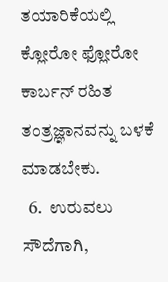ತಯಾರಿಕೆಯಲ್ಲಿ ಕ್ಲೋರೋ ಫ್ಲೋರೋ ಕಾರ್ಬನ್ ರಹಿತ ತಂತ್ರಜ್ಞಾನವನ್ನು ಬಳಕೆ ಮಾಡಬೇಕು.
  6.  ಉರುವಲು ಸೌದೆಗಾಗಿ,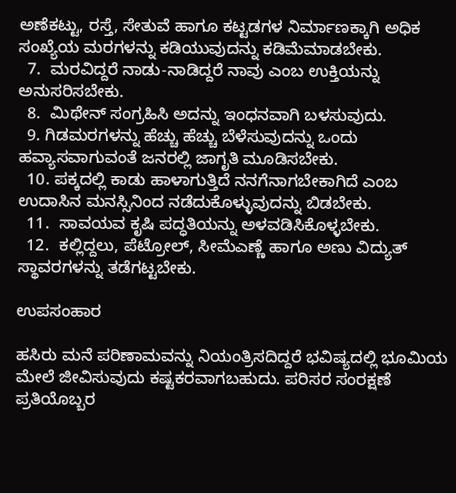ಅಣೆಕಟ್ಟು, ರಸ್ತೆ, ಸೇತುವೆ ಹಾಗೂ ಕಟ್ಟಡಗಳ ನಿರ್ಮಾಣಕ್ಕಾಗಿ ಅಧಿಕ ಸಂಖ್ಯೆಯ ಮರಗಳನ್ನು ಕಡಿಯುವುದನ್ನು ಕಡಿಮೆಮಾಡಬೇಕು.
  7.  ಮರವಿದ್ದರೆ ನಾಡು-ನಾಡಿದ್ದರೆ ನಾವು ಎಂಬ ಉಕ್ತಿಯನ್ನು ಅನುಸರಿಸಬೇಕು.
  8.  ಮಿಥೇನ್ ಸಂಗ್ರಹಿಸಿ ಅದನ್ನು ಇಂಧನವಾಗಿ ಬಳಸುವುದು.
  9. ಗಿಡಮರಗಳನ್ನು ಹೆಚ್ಚು ಹೆಚ್ಚು ಬೆಳೆಸುವುದನ್ನು ಒಂದು ಹವ್ಯಾಸವಾಗುವಂತೆ ಜನರಲ್ಲಿ ಜಾಗೃತಿ ಮೂಡಿಸಬೇಕು.
  10. ಪಕ್ಕದಲ್ಲಿ ಕಾಡು ಹಾಳಾಗುತ್ತಿದೆ ನನಗೆನಾಗಬೇಕಾಗಿದೆ ಎಂಬ ಉದಾಸಿನ ಮನಸ್ಸಿನಿಂದ ನಡೆದುಕೊಳ್ಳುವುದನ್ನು ಬಿಡಬೇಕು.
  11.  ಸಾವಯವ ಕೃಷಿ ಪದ್ಧತಿಯನ್ನು ಅಳವಡಿಸಿಕೊಳ್ಳಬೇಕು.
  12.  ಕಲ್ಲಿದ್ದಲು, ಪೆಟ್ರೋಲ್‌, ಸೀಮೆಎಣ್ಣೆ ಹಾಗೂ ಅಣು ವಿದ್ಯುತ್ ಸ್ಥಾವರಗಳನ್ನು ತಡೆಗಟ್ಟಬೇಕು.

ಉಪಸಂಹಾರ

ಹಸಿರು ಮನೆ ಪರಿಣಾಮವನ್ನು ನಿಯಂತ್ರಿಸದಿದ್ದರೆ ಭವಿಷ್ಯದಲ್ಲಿ ಭೂಮಿಯ ಮೇಲೆ ಜೀವಿಸುವುದು ಕಷ್ಟಕರವಾಗಬಹುದು. ಪರಿಸರ ಸಂರಕ್ಷಣೆ ಪ್ರತಿಯೊಬ್ಬರ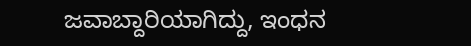ಜವಾಬ್ದಾರಿಯಾಗಿದ್ದು, ಇಂಧನ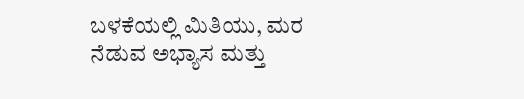ಬಳಕೆಯಲ್ಲಿ ಮಿತಿಯು, ಮರ ನೆಡುವ ಅಭ್ಯಾಸ ಮತ್ತು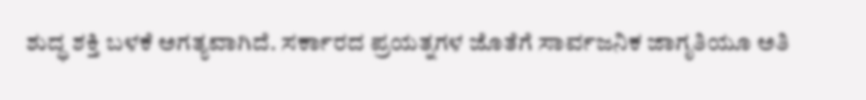ಶುದ್ಧ ಶಕ್ತಿ ಬಳಕೆ ಅಗತ್ಯವಾಗಿದೆ. ಸರ್ಕಾರದ ಪ್ರಯತ್ನಗಳ ಜೊತೆಗೆ ಸಾರ್ವಜನಿಕ ಜಾಗೃತಿಯೂ ಅತಿ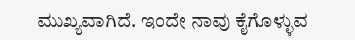ಮುಖ್ಯವಾಗಿದೆ. ಇಂದೇ ನಾವು ಕೈಗೊಳ್ಳುವ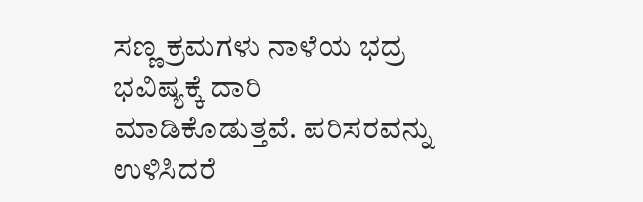ಸಣ್ಣ ಕ್ರಮಗಳು ನಾಳೆಯ ಭದ್ರ ಭವಿಷ್ಯಕ್ಕೆ ದಾರಿ ಮಾಡಿಕೊಡುತ್ತವೆ. ಪರಿಸರವನ್ನು ಉಳಿಸಿದರೆ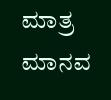ಮಾತ್ರ ಮಾನವ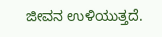ಜೀವನ ಉಳಿಯುತ್ತದೆ.